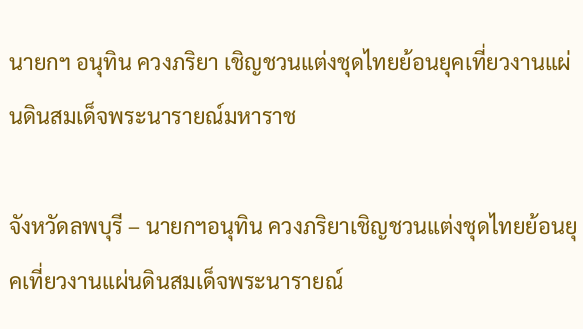นายกฯ อนุทิน ควงภริยา เชิญชวนแต่งชุดไทยย้อนยุคเที่ยวงานแผ่นดินสมเด็จพระนารายณ์มหาราช

จังหวัดลพบุรี – นายกฯอนุทิน ควงภริยาเชิญชวนแต่งชุดไทยย้อนยุคเที่ยวงานแผ่นดินสมเด็จพระนารายณ์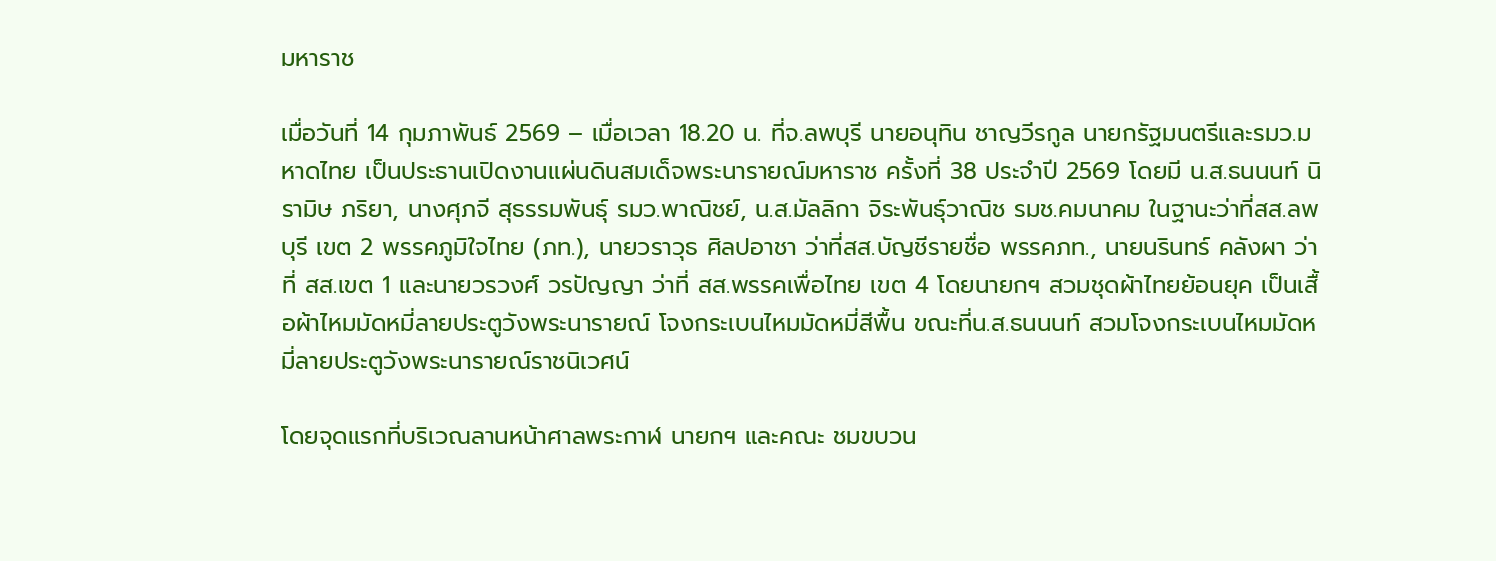มหาราช

เมื่อวันที่ 14 กุมภาพันธ์ 2569 – เมื่อเวลา 18.20 น. ที่จ.ลพบุรี นายอนุทิน ชาญวีรกูล นายกรัฐมนตรีและรมว.มหาดไทย เป็นประธานเปิดงานแผ่นดินสมเด็จพระนารายณ์มหาราช ครั้งที่ 38 ประจำปี 2569 โดยมี น.ส.ธนนนท์ นิรามิษ ภริยา, นางศุภจี สุธรรมพันธุ์ รมว.พาณิชย์, น.ส.มัลลิกา จิระพันธุ์วาณิช รมช.คมนาคม ในฐานะว่าที่สส.ลพบุรี เขต 2 พรรคภูมิใจไทย (ภท.), นายวราวุธ ศิลปอาชา ว่าที่สส.บัญชีรายชื่อ พรรคภท., นายนรินทร์ คลังผา ว่าที่ สส.เขต 1 และนายวรวงศ์ วรปัญญา ว่าที่ สส.พรรคเพื่อไทย เขต 4 โดยนายกฯ สวมชุดผ้าไทยย้อนยุค เป็นเสื้อผ้าไหมมัดหมี่ลายประตูวังพระนารายณ์ โจงกระเบนไหมมัดหมี่สีพื้น ขณะที่น.ส.ธนนนท์ สวมโจงกระเบนไหมมัดหมี่ลายประตูวังพระนารายณ์ราชนิเวศน์

โดยจุดแรกที่บริเวณลานหน้าศาลพระกาฬ นายกฯ และคณะ ชมขบวน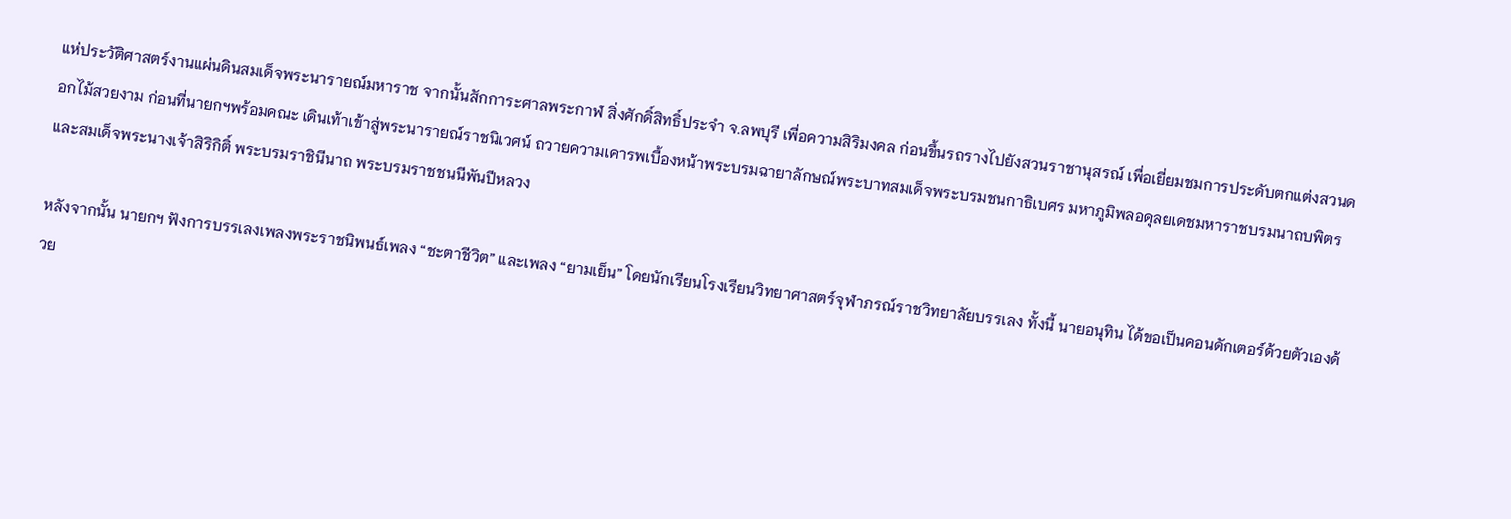แห่ประวัติศาสตร์งานแผ่นดินสมเด็จพระนารายณ์มหาราช จากนั้นสักการะศาลพระกาฬ สิ่งศักดิ์สิทธิ์ประจำ จ.ลพบุรี เพื่อความสิริมงคล ก่อนขึ้นรถรางไปยังสวนราชานุสรณ์ เพื่อเยี่ยมชมการประดับตกแต่งสวนดอกไม้สวยงาม ก่อนที่นายกฯพร้อมคณะ เดินเท้าเข้าสู่พระนารายณ์ราชนิเวศน์ ถวายความเคารพเบื้องหน้าพระบรมฉายาลักษณ์พระบาทสมเด็จพระบรมชนกาธิเบศร มหาภูมิพลอดุลยเดชมหาราชบรมนาถบพิตร และสมเด็จพระนางเจ้าสิริกิติ์ พระบรมราชินีนาถ พระบรมราชชนนีพันปีหลวง

หลังจากนั้น นายกฯ ฟังการบรรเลงเพลงพระราชนิพนธ์เพลง “ชะตาชีวิต” และเพลง “ยามเย็น” โดยนักเรียนโรงเรียนวิทยาศาสตร์จุฬาภรณ์ราชวิทยาลัยบรรเลง ทั้งนี้ นายอนุทิน ได้ขอเป็นคอนดักเตอร์ด้วยตัวเองด้วย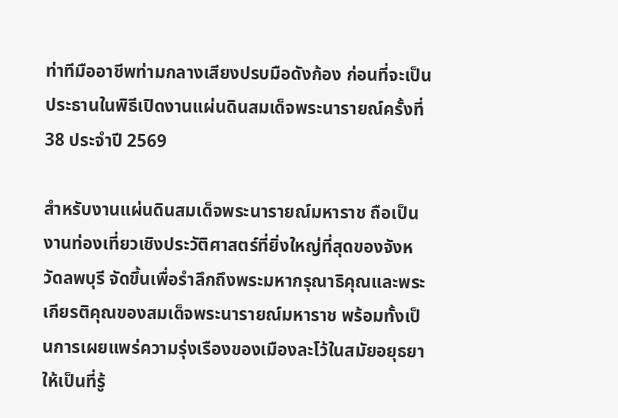ท่าทีมืออาชีพท่ามกลางเสียงปรบมือดังก้อง ก่อนที่จะเป็นประธานในพิธีเปิดงานแผ่นดินสมเด็จพระนารายณ์ครั้งที่ 38 ประจำปี 2569

สำหรับงานแผ่นดินสมเด็จพระนารายณ์มหาราช ถือเป็นงานท่องเที่ยวเชิงประวัติศาสตร์ที่ยิ่งใหญ่ที่สุดของจังหวัดลพบุรี จัดขึ้นเพื่อรำลึกถึงพระมหากรุณาธิคุณและพระเกียรติคุณของสมเด็จพระนารายณ์มหาราช พร้อมทั้งเป็นการเผยแพร่ความรุ่งเรืองของเมืองละโว้ในสมัยอยุธยาให้เป็นที่รู้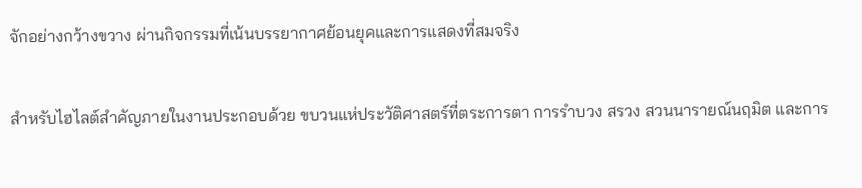จักอย่างกว้างขวาง ผ่านกิจกรรมที่เน้นบรรยากาศย้อนยุคและการแสดงที่สมจริง

สำหรับไฮไลต์สำคัญภายในงานประกอบด้วย ขบวนแห่ประวัติศาสตร์ที่ตระการตา การรำบวง สรวง สวนนารายณ์นฤมิต และการ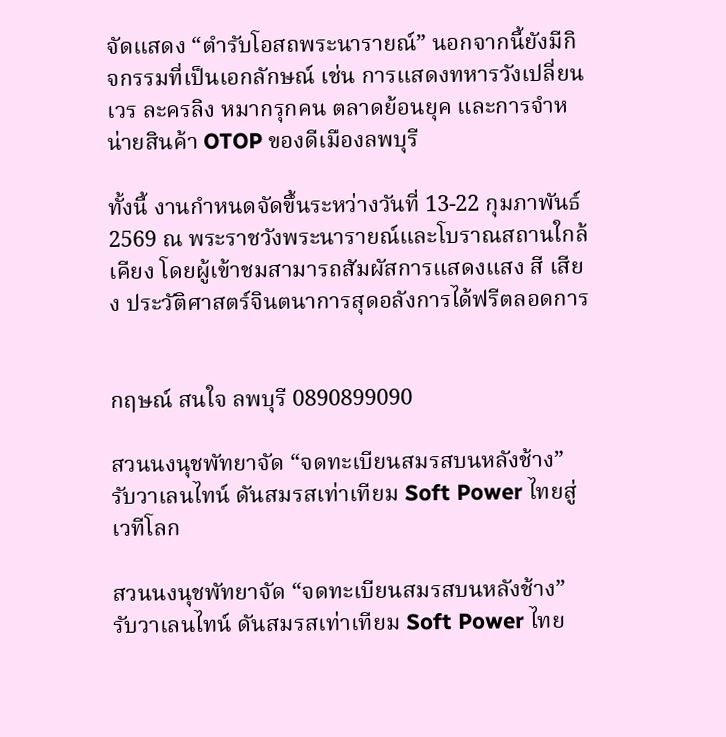จัดแสดง “ตำรับโอสถพระนารายณ์” นอกจากนี้ยังมีกิจกรรมที่เป็นเอกลักษณ์ เช่น การแสดงทหารวังเปลี่ยนเวร ละครลิง หมากรุกคน ตลาดย้อนยุค และการจำหน่ายสินค้า OTOP ของดีเมืองลพบุรี

ทั้งนี้ งานกำหนดจัดขึ้นระหว่างวันที่ 13-22 กุมภาพันธ์ 2569 ณ พระราชวังพระนารายณ์และโบราณสถานใกล้เคียง โดยผู้เข้าชมสามารถสัมผัสการแสดงแสง สี เสียง ประวัติศาสตร์จินตนาการสุดอลังการได้ฟรีตลอดการ


กฤษณ์ สนใจ ลพบุรี 0890899090

สวนนงนุชพัทยาจัด “จดทะเบียนสมรสบนหลังช้าง” รับวาเลนไทน์ ดันสมรสเท่าเทียม Soft Power ไทยสู่เวทีโลก

สวนนงนุชพัทยาจัด “จดทะเบียนสมรสบนหลังช้าง” รับวาเลนไทน์ ดันสมรสเท่าเทียม Soft Power ไทย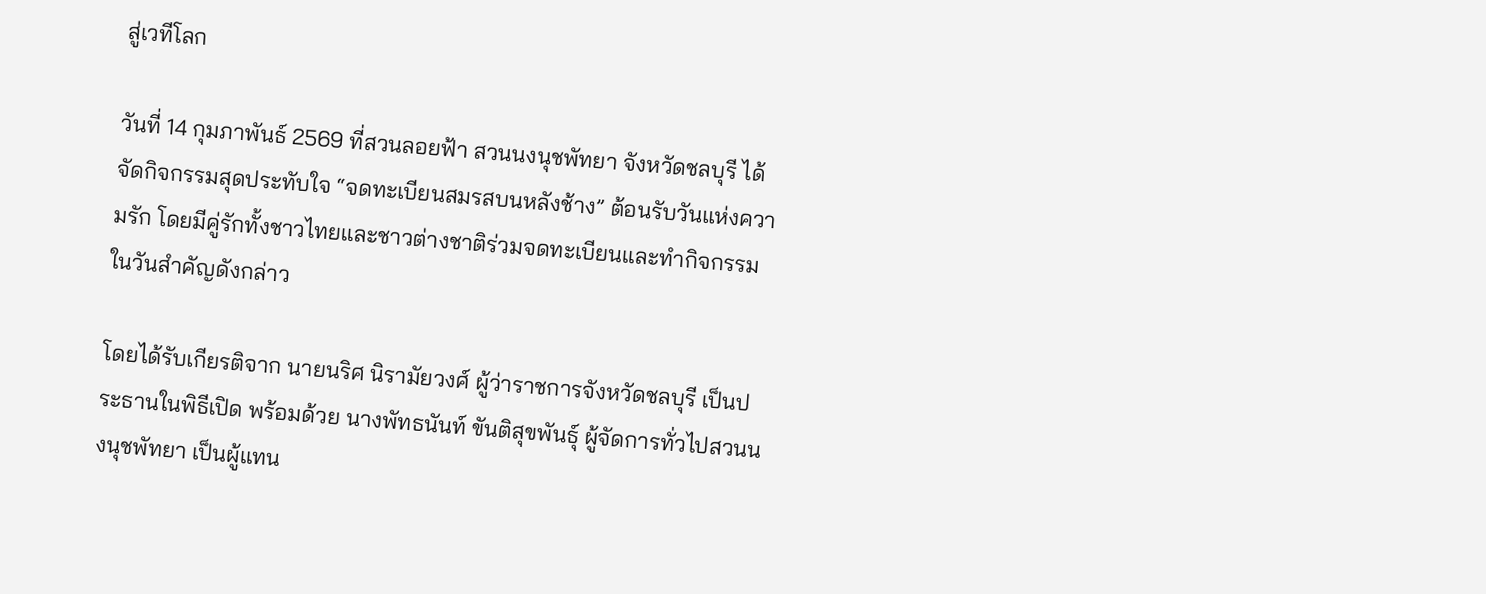สู่เวทีโลก

วันที่ 14 กุมภาพันธ์ 2569 ที่สวนลอยฟ้า สวนนงนุชพัทยา จังหวัดชลบุรี ได้จัดกิจกรรมสุดประทับใจ “จดทะเบียนสมรสบนหลังช้าง” ต้อนรับวันแห่งความรัก โดยมีคู่รักทั้งชาวไทยและชาวต่างชาติร่วมจดทะเบียนและทำกิจกรรมในวันสำคัญดังกล่าว

โดยได้รับเกียรติจาก นายนริศ นิรามัยวงศ์ ผู้ว่าราชการจังหวัดชลบุรี เป็นประธานในพิธีเปิด พร้อมด้วย นางพัทธนันท์ ขันติสุขพันธุ์ ผู้จัดการทั่วไปสวนนงนุชพัทยา เป็นผู้แทน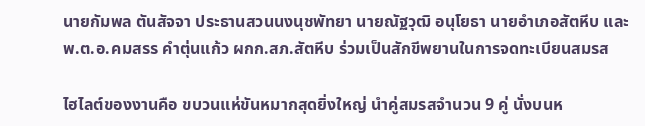นายกัมพล ตันสัจจา ประธานสวนนงนุชพัทยา นายณัฐวุฒิ อนุโยธา นายอำเภอสัตหีบ และ พ.ต.อ.คมสรร คำตุ่นแก้ว ผกก.สภ.สัตหีบ ร่วมเป็นสักขีพยานในการจดทะเบียนสมรส

ไฮไลต์ของงานคือ ขบวนแห่ขันหมากสุดยิ่งใหญ่ นำคู่สมรสจำนวน 9 คู่ นั่งบนห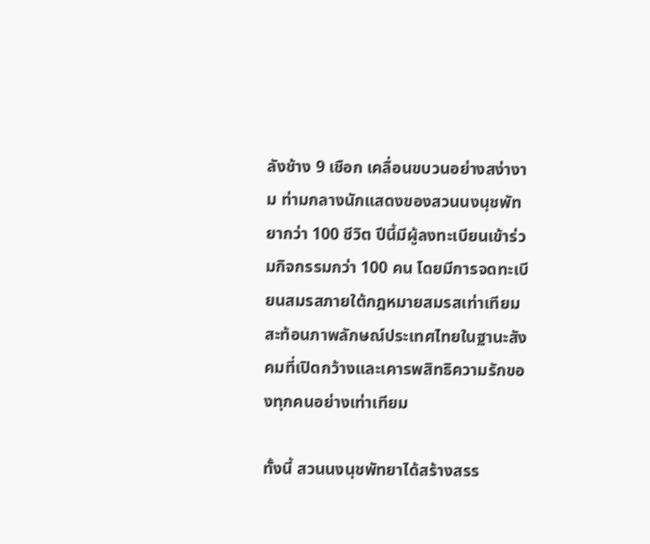ลังช้าง 9 เชือก เคลื่อนขบวนอย่างสง่างาม ท่ามกลางนักแสดงของสวนนงนุชพัทยากว่า 100 ชีวิต ปีนี้มีผู้ลงทะเบียนเข้าร่วมกิจกรรมกว่า 100 คน โดยมีการจดทะเบียนสมรสภายใต้กฎหมายสมรสเท่าเทียม สะท้อนภาพลักษณ์ประเทศไทยในฐานะสังคมที่เปิดกว้างและเคารพสิทธิความรักของทุกคนอย่างเท่าเทียม

ทั้งนี้ สวนนงนุชพัทยาได้สร้างสรร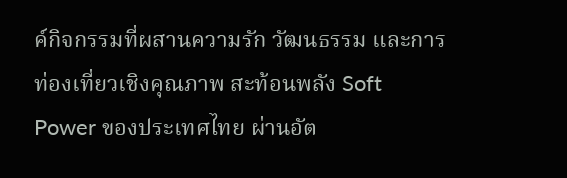ค์กิจกรรมที่ผสานความรัก วัฒนธรรม และการท่องเที่ยวเชิงคุณภาพ สะท้อนพลัง Soft Power ของประเทศไทย ผ่านอัต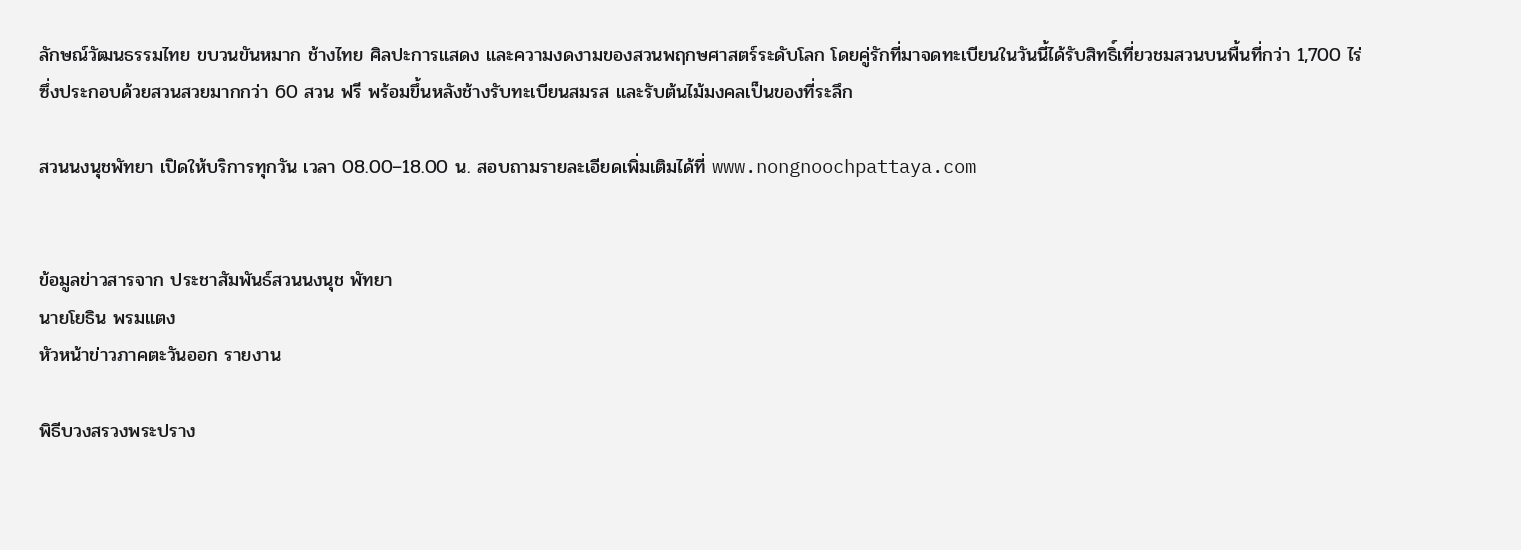ลักษณ์วัฒนธรรมไทย ขบวนขันหมาก ช้างไทย ศิลปะการแสดง และความงดงามของสวนพฤกษศาสตร์ระดับโลก โดยคู่รักที่มาจดทะเบียนในวันนี้ได้รับสิทธิ์เที่ยวชมสวนบนพื้นที่กว่า 1,700 ไร่ ซึ่งประกอบด้วยสวนสวยมากกว่า 60 สวน ฟรี พร้อมขึ้นหลังช้างรับทะเบียนสมรส และรับต้นไม้มงคลเป็นของที่ระลึก

สวนนงนุชพัทยา เปิดให้บริการทุกวัน เวลา 08.00–18.00 น. สอบถามรายละเอียดเพิ่มเติมได้ที่ www.nongnoochpattaya.com


ข้อมูลข่าวสารจาก ประชาสัมพันธ์สวนนงนุช พัทยา
นายโยธิน พรมแตง
หัวหน้าข่าวภาคตะวันออก รายงาน

พิธีบวงสรวงพระปราง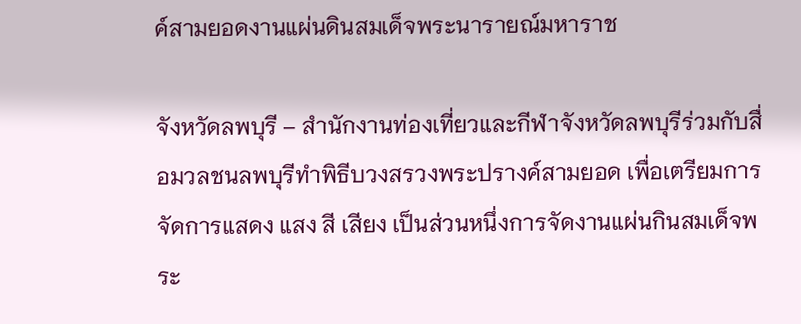ค์สามยอดงานแผ่นดินสมเด็จพระนารายณ์มหาราช

จังหวัดลพบุรี – สำนักงานท่องเที่ยวและกีฬาจังหวัดลพบุรีร่วมกับสื่อมวลชนลพบุรีทำพิธีบวงสรวงพระปรางค์สามยอด เพื่อเตรียมการจัดการแสดง แสง สี เสียง เป็นส่วนหนึ่งการจัดงานแผ่นกินสมเด็จพระ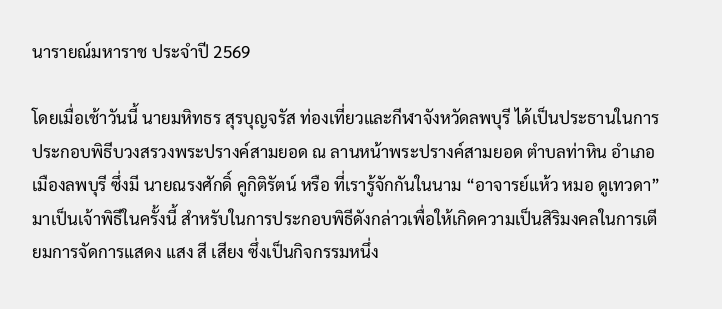นารายณ์มหาราช ประจำปี 2569

โดยเมื่อเช้าวันนี้ นายมหิทธร สุรบุญจรัส ท่องเที่ยวและกีฬาจังหวัดลพบุรี ได้เป็นประธานในการประกอบพิธีบวงสรวงพระปรางค์สามยอด ณ ลานหน้าพระปรางค์สามยอด ตำบลท่าหิน อำเภอเมืองลพบุรี ซึ่งมี นายณรงศักดิ์ คูกิติรัตน์ หรือ ที่เรารู้จักกันในนาม “อาจารย์แห้ว หมอ ดูเทวดา”มาเป็นเจ้าพิธีในครั้งนี้ สำหรับในการประกอบพิธีดังกล่าวเพื่อให้เกิดความเป็นสิริมงคลในการเตียมการจัดการแสดง แสง สี เสียง ซึ่งเป็นกิจกรรมหนึ่ง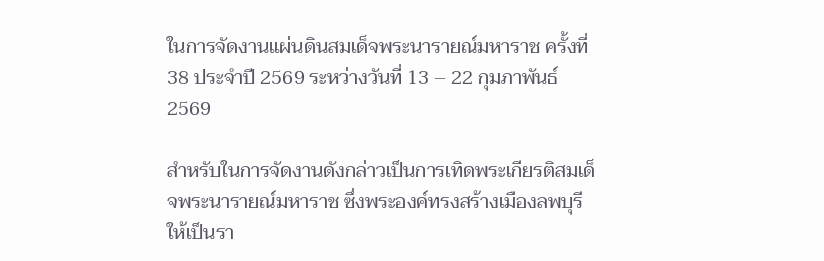ในการจัดงานแผ่นดินสมเด็จพระนารายณ์มหาราช ครั้งที่ 38 ประจำปี 2569 ระหว่างวันที่ 13 – 22 กุมภาพันธ์ 2569

สำหรับในการจัดงานดังกล่าวเป็นการเทิดพระเกียรติสมเด็จพระนารายณ์มหาราช ซึ่งพระองค์ทรงสร้างเมืองลพบุรีให้เป็นรา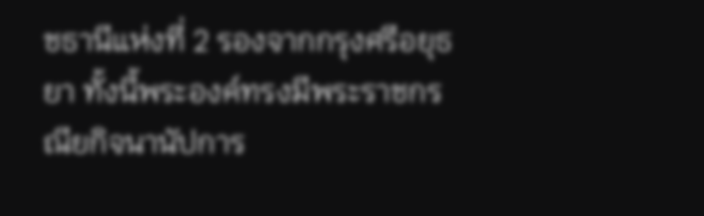ชธานีแห่งที่ 2 รองจากกรุงศรีอยุธยา ทั้งนี้พระองค์ทรงมีพระราชกรณียกิจนานัปการ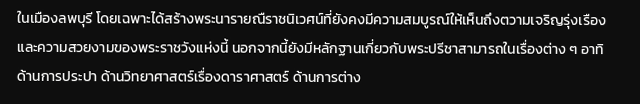ในเมืองลพบุรี โดยเฉพาะได้สร้างพระนารายณืราชนิเวศน์ที่ยังคงมีความสมบูรณ์ให้เห็นถึงตวามเจริญรุ่งเรืองและความสวยงามของพระราชวังแห่งนี้ นอกจากนี้ยังมีหลักฐานเกี่ยวกับพระปรีชาสามารถในเรื่องต่าง ๆ อาทิ ด้านการประปา ด้านวิทยาศาสตร์เรื่องดาราศาสตร์ ด้านการต่าง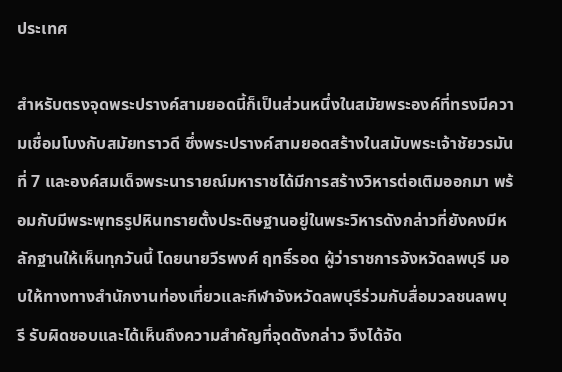ประเทศ

สำหรับตรงจุดพระปรางค์สามยอดนี้ก็เป็นส่วนหนึ่งในสมัยพระองค์ที่ทรงมีความเชื่อมโบงกับสมัยทราวดี ซึ่งพระปรางค์สามยอดสร้างในสมับพระเจ้าชัยวรมันที่ 7 และองค์สมเด็จพระนารายณ์มหาราชได้มีการสร้างวิหารต่อเติมออกมา พร้อมกับมีพระพุทธรูปหินทรายตั้งประดิษฐานอยู่ในพระวิหารดังกล่าวที่ยังคงมีหลักฐานให้เห็นทุกวันนี้ โดยนายวีรพงศ์ ฤทธิ์รอด ผู้ว่าราชการจังหวัดลพบุรี มอบให้ทางทางสำนักงานท่องเที่ยวและกีฬาจังหวัดลพบุรีร่วมกับสื่อมวลชนลพบุรี รับผิดชอบและได้เห็นถึงความสำคัญที่จุดดังกล่าว จึงได้จัด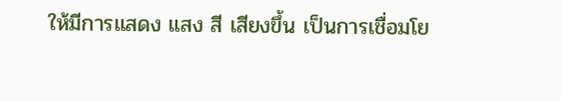ให้มีการแสดง แสง สี เสียงขึ้น เป็นการเชื่อมโย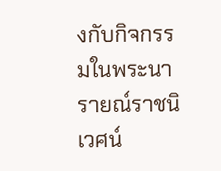งกับกิจกรรมในพระนารายณ์ราชนิเวศน์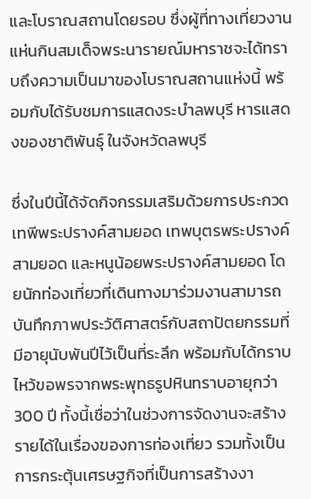และโบราณสถานโดยรอบ ซึ่งผู้ที่ทางเที่ยวงานแห่นกินสมเด็จพระนารายณ์มหาราชจะได้ทราบถึงความเป็นมาของโบราณสถานแห่งนี้ พร้อมกับได้รับชมการแสดงระบำลพบุรี หารแสดงของชาติพันธุ์ ในจังหวัดลพบุรี

ซึ่งในปีนี้ได้จัดกิจกรรมเสริมด้วยการประกวดเทพีพระปรางค์สามยอด เทพบุตรพระปรางค์สามยอด และหนูน้อยพระปรางค์สามยอด โดยนักท่องเที่ยวที่เดินทางมาร่วมงานสามารถบันทึกภาพประวัติศาสตร์กับสถาปัตยกรรมที่มีอายุนับพันปีไว้เป็นที่ระลึก พร้อมกับได้กราบไหว้ขอพรจากพระพุทธรูปหินทราบอายุกว่า 300 ปี ทั้งนี้เชื่อว่าในช่วงการจัดงานจะสร้างรายได้ในเรื่องของการท่องเที่ยว รวมทั้งเป็นการกระตุ้นเศรษฐกิจที่เป็นการสร้างงา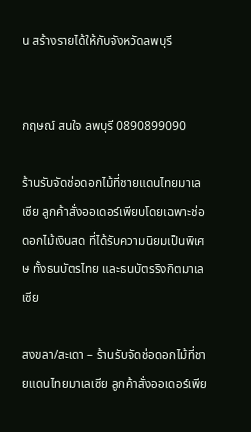น สร้างรายได้ให้กับจังหวัดลพบุรี


กฤษณ์ สนใจ ลพบุรี 0890899090

ร้านรับจัดช่อดอกไม้ที่ชายแดนไทยมาเลเซีย ลูกค้าสั่งออเดอร์เพียบโดยเฉพาะช่อดอกไม้เงินสด ที่ได้รับความนิยมเป็นพิเศษ ทั้งธนบัตรไทย และธนบัตรริงกิตมาเลเซีย

สงขลา/สะเดา – ร้านรับจัดช่อดอกไม้ที่ชายแดนไทยมาเลเซีย ลูกค้าสั่งออเดอร์เพีย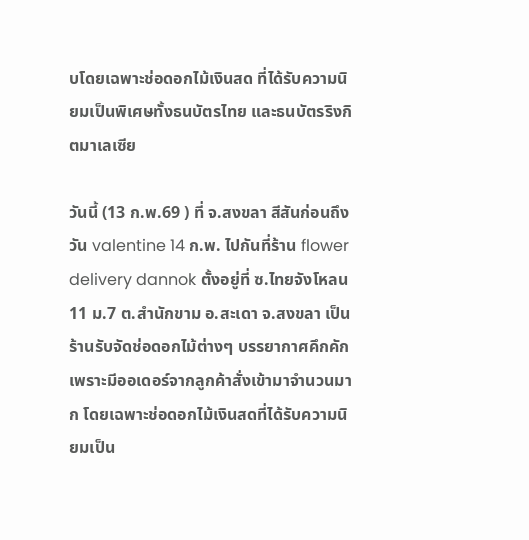บโดยเฉพาะช่อดอกไม้เงินสด ที่ได้รับความนิยมเป็นพิเศษทั้งธนบัตรไทย และธนบัตรริงกิตมาเลเซีย

วันนี้ (13 ก.พ.69 ) ที่ จ.สงขลา สีสันก่อนถึงวัน valentine 14 ก.พ. ไปกันที่ร้าน flower delivery dannok ตั้งอยู่ที่ ซ.ไทยจังโหลน 11 ม.7 ต.สำนักขาม อ.สะเดา จ.สงขลา เป็นร้านรับจัดช่อดอกไม้ต่างๆ บรรยากาศคึกคัก เพราะมีออเดอร์จากลูกค้าสั่งเข้ามาจำนวนมาก โดยเฉพาะช่อดอกไม้เงินสดที่ได้รับความนิยมเป็น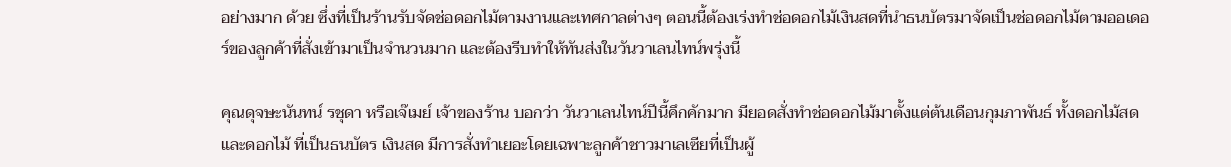อย่างมาก ด้วย ซึ่งที่เป็นร้านรับจัดช่อดอกไม้ตามงานและเทศกาลต่างๆ ตอนนี้ต้องเร่งทำช่อดอกไม้เงินสดที่นำธนบัตรมาจัดเป็นช่อดอกไม้ตามออเดอร์ของลูกค้าที่สั่งเข้ามาเป็นจำนวนมาก และต้องรีบทำให้ทันส่งในวันวาเลนไทน์พรุ่งนี้

คุณดุจษะนันทน์ รชุดา หรือเจ๊เมย์ เจ้าของร้าน บอกว่า วันวาเลนไทน์ปีนี้คึกคักมาก มียอดสั่งทำช่อดอกไม้มาตั้งแต่ต้นเดือนกุมภาพันธ์ ทั้งดอกไม้สดและดอกไม้ ที่เป็นธนบัตร เงินสด มีการสั่งทำเยอะโดยเฉพาะลูกค้าชาวมาเลเซียที่เป็นผู้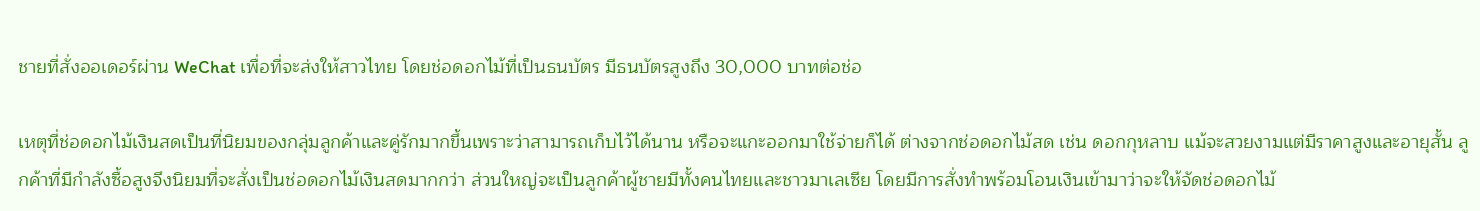ชายที่สั่งออเดอร์ผ่าน WeChat เพื่อที่จะส่งให้สาวไทย โดยช่อดอกไม้ที่เป็นธนบัตร มีธนบัตรสูงถึง 30,000 บาทต่อช่อ

เหตุที่ช่อดอกไม้เงินสดเป็นที่นิยมของกลุ่มลูกค้าและคู่รักมากขึ้นเพราะว่าสามารถเก็บไว้ได้นาน หรือจะแกะออกมาใช้จ่ายก็ได้ ต่างจากช่อดอกไม้สด เช่น ดอกกุหลาบ แม้จะสวยงามแต่มีราคาสูงและอายุสั้น ลูกค้าที่มีกำลังซื้อสูงจึงนิยมที่จะสั่งเป็นช่อดอกไม้เงินสดมากกว่า ส่วนใหญ่จะเป็นลูกค้าผู้ชายมีทั้งคนไทยและชาวมาเลเซีย โดยมีการสั่งทำพร้อมโอนเงินเข้ามาว่าจะให้จัดช่อดอกไม้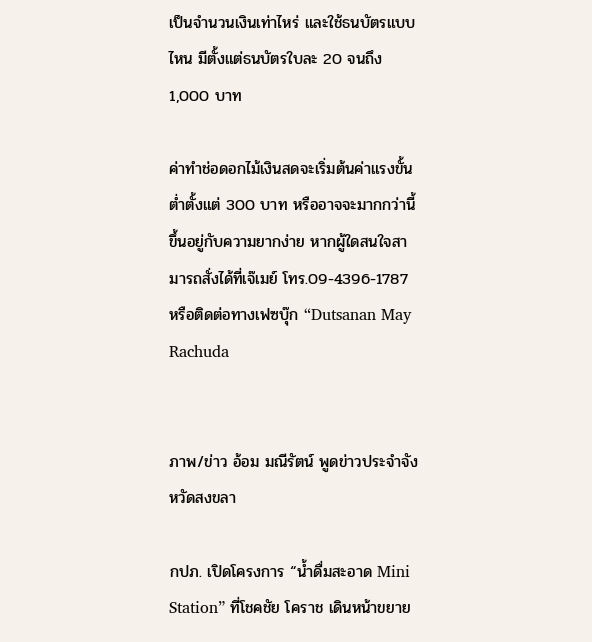เป็นจำนวนเงินเท่าไหร่ และใช้ธนบัตรแบบไหน มีตั้งแต่ธนบัตรใบละ 20 จนถึง 1,000 บาท

ค่าทำช่อดอกไม้เงินสดจะเริ่มต้นค่าแรงขั้นต่ำตั้งแต่ 300 บาท หรืออาจจะมากกว่านี้ขึ้นอยู่กับความยากง่าย หากผู้ใดสนใจสามารถสั่งได้ที่เจ๊เมย์ โทร.09-4396-1787 หรือติดต่อทางเฟซบุ๊ก “Dutsanan May Rachuda


ภาพ/ข่าว อ้อม มณีรัตน์ พูดข่าวประจำจังหวัดสงขลา

กปภ. เปิดโครงการ “น้ำดื่มสะอาด Mini Station” ที่โชคชัย โคราช เดินหน้าขยาย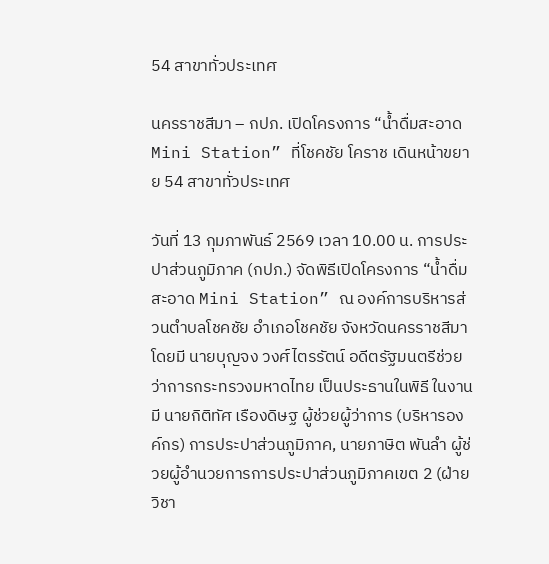54 สาขาทั่วประเทศ

นครราชสีมา – กปภ. เปิดโครงการ “น้ำดื่มสะอาด Mini Station” ที่โชคชัย โคราช เดินหน้าขยาย 54 สาขาทั่วประเทศ

วันที่ 13 กุมภาพันธ์ 2569 เวลา 10.00 น. การประปาส่วนภูมิภาค (กปภ.) จัดพิธีเปิดโครงการ “น้ำดื่มสะอาด Mini Station” ณ องค์การบริหารส่วนตำบลโชคชัย อำเภอโชคชัย จังหวัดนครราชสีมา โดยมี นายบุญจง วงศ์ไตรรัตน์ อดีตรัฐมนตรีช่วยว่าการกระทรวงมหาดไทย เป็นประธานในพิธี ในงานมี นายกิติทัศ เรืองดิษฐ ผู้ช่วยผู้ว่าการ (บริหารองค์กร) การประปาส่วนภูมิภาค, นายภาษิต พันลำ ผู้ช่วยผู้อำนวยการการประปาส่วนภูมิภาคเขต 2 (ฝ่ายวิชา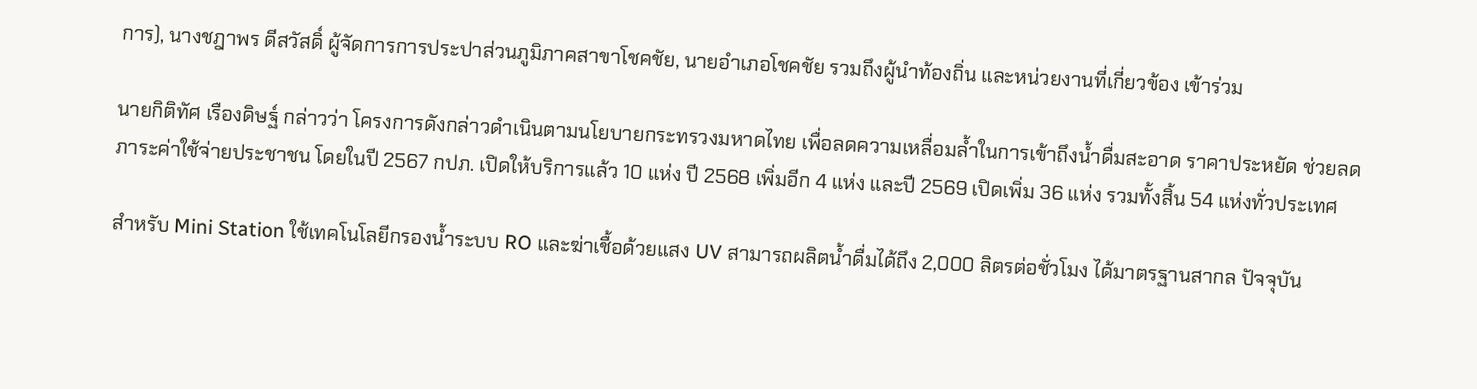การ), นางชฎาพร ดีสวัสดิ์ ผู้จัดการการประปาส่วนภูมิภาคสาขาโชคชัย, นายอำเภอโชคชัย รวมถึงผู้นำท้องถิ่น และหน่วยงานที่เกี่ยวข้อง เข้าร่วม

นายกิติทัศ เรืองดิษฐ์ กล่าวว่า โครงการดังกล่าวดำเนินตามนโยบายกระทรวงมหาดไทย เพื่อลดความเหลื่อมล้ำในการเข้าถึงน้ำดื่มสะอาด ราคาประหยัด ช่วยลดภาระค่าใช้จ่ายประชาชน โดยในปี 2567 กปภ. เปิดให้บริการแล้ว 10 แห่ง ปี 2568 เพิ่มอีก 4 แห่ง และปี 2569 เปิดเพิ่ม 36 แห่ง รวมทั้งสิ้น 54 แห่งทั่วประเทศ

สำหรับ Mini Station ใช้เทคโนโลยีกรองน้ำระบบ RO และฆ่าเชื้อด้วยแสง UV สามารถผลิตน้ำดื่มได้ถึง 2,000 ลิตรต่อชั่วโมง ได้มาตรฐานสากล ปัจจุบัน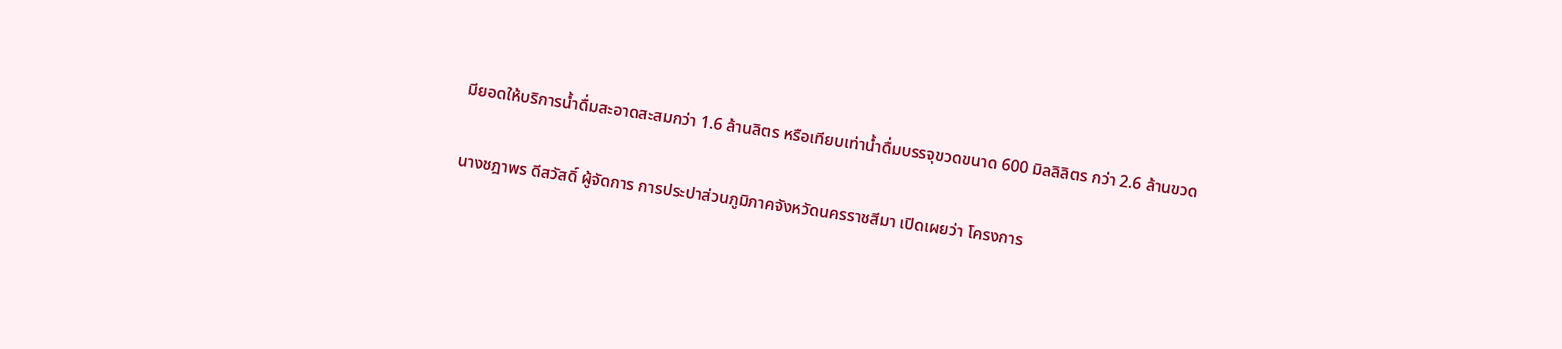มียอดให้บริการน้ำดื่มสะอาดสะสมกว่า 1.6 ล้านลิตร หรือเทียบเท่าน้ำดื่มบรรจุขวดขนาด 600 มิลลิลิตร กว่า 2.6 ล้านขวด

นางชฎาพร ดีสวัสดิ์ ผู้จัดการ การประปาส่วนภูมิภาคจังหวัดนครราชสีมา เปิดเผยว่า โครงการ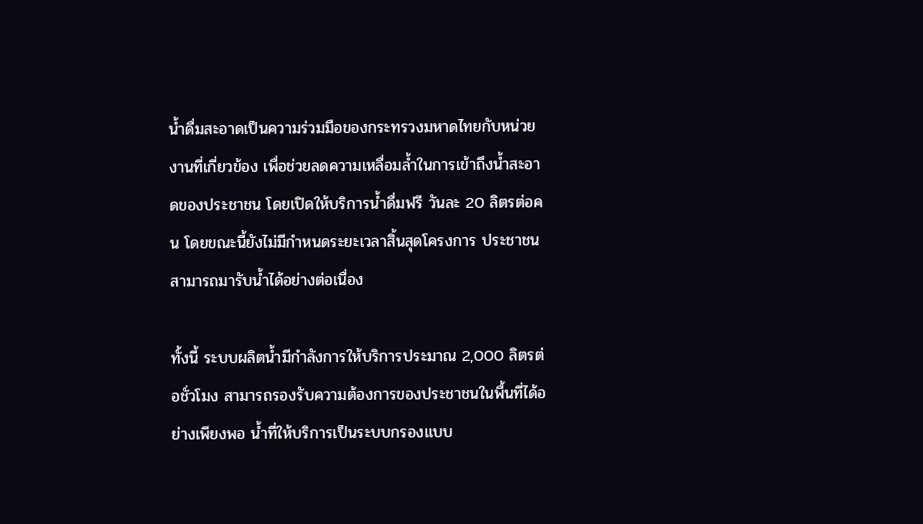น้ำดื่มสะอาดเป็นความร่วมมือของกระทรวงมหาดไทยกับหน่วยงานที่เกี่ยวข้อง เพื่อช่วยลดความเหลื่อมล้ำในการเข้าถึงน้ำสะอาดของประชาชน โดยเปิดให้บริการน้ำดื่มฟรี วันละ 20 ลิตรต่อคน โดยขณะนี้ยังไม่มีกำหนดระยะเวลาสิ้นสุดโครงการ ประชาชนสามารถมารับน้ำได้อย่างต่อเนื่อง

ทั้งนี้ ระบบผลิตน้ำมีกำลังการให้บริการประมาณ 2,000 ลิตรต่อชั่วโมง สามารถรองรับความต้องการของประชาชนในพื้นที่ได้อย่างเพียงพอ น้ำที่ให้บริการเป็นระบบกรองแบบ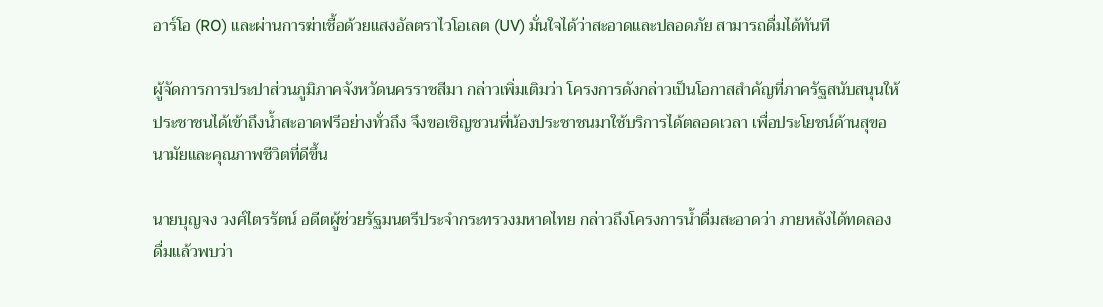อาร์โอ (RO) และผ่านการฆ่าเชื้อด้วยแสงอัลตราไวโอเลต (UV) มั่นใจได้ว่าสะอาดและปลอดภัย สามารถดื่มได้ทันที

ผู้จัดการการประปาส่วนภูมิภาคจังหวัดนครราชสีมา กล่าวเพิ่มเติมว่า โครงการดังกล่าวเป็นโอกาสสำคัญที่ภาครัฐสนับสนุนให้ประชาชนได้เข้าถึงน้ำสะอาดฟรีอย่างทั่วถึง จึงขอเชิญชวนพี่น้องประชาชนมาใช้บริการได้ตลอดเวลา เพื่อประโยชน์ด้านสุขอนามัยและคุณภาพชีวิตที่ดีขึ้น

นายบุญจง วงศ์ไตรรัตน์ อดีตผู้ช่วยรัฐมนตรีประจำกระทรวงมหาดไทย กล่าวถึงโครงการน้ำดื่มสะอาดว่า ภายหลังได้ทดลองดื่มแล้วพบว่า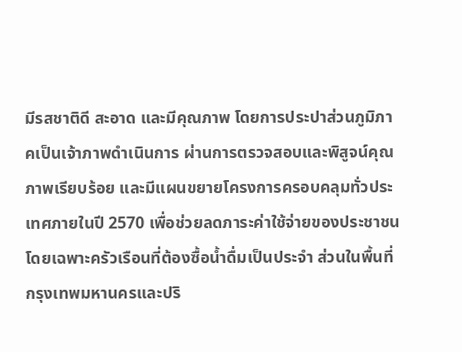มีรสชาติดี สะอาด และมีคุณภาพ โดยการประปาส่วนภูมิภาคเป็นเจ้าภาพดำเนินการ ผ่านการตรวจสอบและพิสูจน์คุณภาพเรียบร้อย และมีแผนขยายโครงการครอบคลุมทั่วประเทศภายในปี 2570 เพื่อช่วยลดภาระค่าใช้จ่ายของประชาชน โดยเฉพาะครัวเรือนที่ต้องซื้อน้ำดื่มเป็นประจำ ส่วนในพื้นที่กรุงเทพมหานครและปริ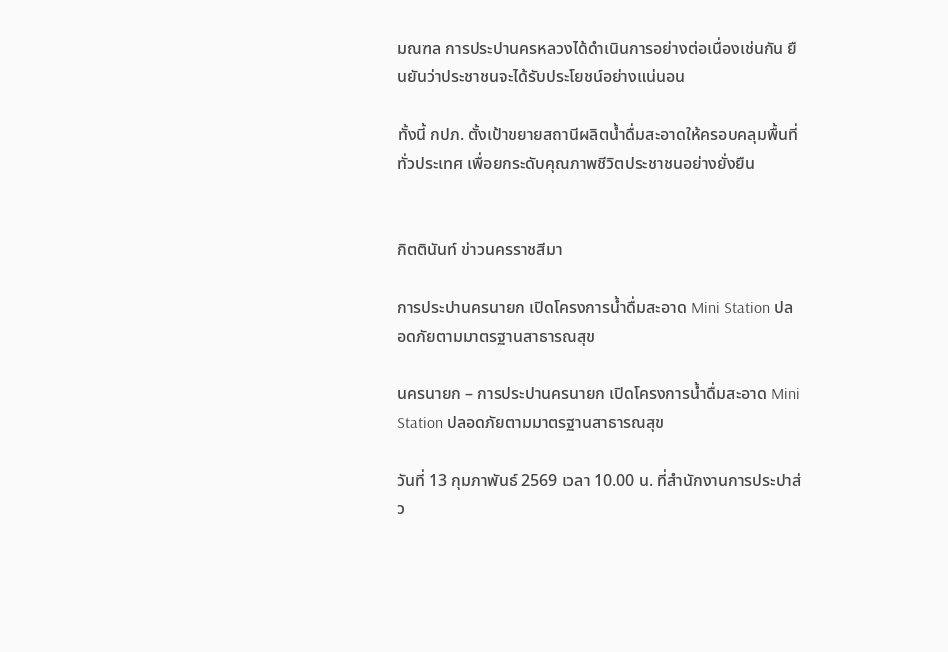มณฑล การประปานครหลวงได้ดำเนินการอย่างต่อเนื่องเช่นกัน ยืนยันว่าประชาชนจะได้รับประโยชน์อย่างแน่นอน

ทั้งนี้ กปภ. ตั้งเป้าขยายสถานีผลิตน้ำดื่มสะอาดให้ครอบคลุมพื้นที่ทั่วประเทศ เพื่อยกระดับคุณภาพชีวิตประชาชนอย่างยั่งยืน


กิตตินันท์ ข่าวนครราชสีมา

การประปานครนายก เปิดโครงการน้ำดื่มสะอาด Mini Station ปลอดภัยตามมาตรฐานสาธารณสุข

นครนายก – การประปานครนายก เปิดโครงการน้ำดื่มสะอาด Mini Station ปลอดภัยตามมาตรฐานสาธารณสุข

วันที่ 13 กุมภาพันธ์ 2569 เวลา 10.00 น. ที่สำนักงานการประปาส่ว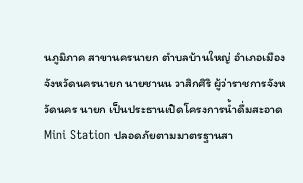นภูมิภาค สาขานครนายก ตำบลบ้านใหญ่ อำเภอเมือง จังหวัดนครนายก นายชานน วาสิกศิริ ผู้ว่าราชการจังหวัดนคร นายก เป็นประธานเปิดโครงการน้ำดื่มสะอาด Mini Station ปลอดภัยตามมาตรฐานสา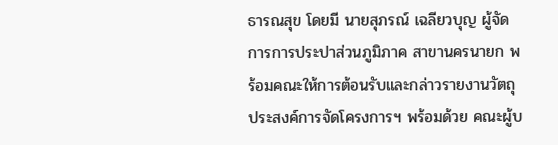ธารณสุข โดยมี นายสุภรณ์ เฉลียวบุญ ผู้จัดการการประปาส่วนภูมิภาค สาขานครนายก พร้อมคณะให้การต้อนรับและกล่าวรายงานวัตถุประสงค์การจัดโครงการฯ พร้อมด้วย คณะผู้บ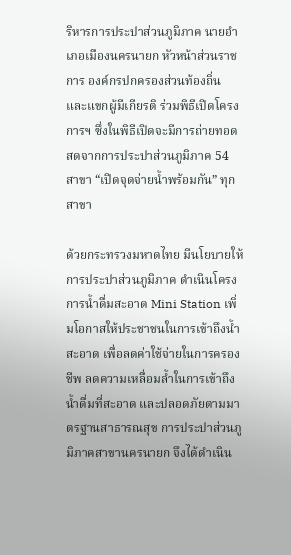ริหารการประปาส่วนภูมิภาค นายอำเภอเมืองนครนายก หัวหน้าส่วนราชการ องค์กรปกครองส่วนท้องถิ่น และแขกผู้มีเกียรติ ร่วมพิธีเปิดโครงการฯ ซึ่งในพิธีเปิดจะมีการถ่ายทอดสดจากการประปาส่วนภูมิภาค 54 สาขา “เปิดจุดจ่ายน้ำพร้อมกัน” ทุกสาขา

ด้วยกระทรวงมหาดไทย มีนโยบายให้การประปาส่วนภูมิภาค ดำเนินโครงการน้ำดื่มสะอาด Mini Station เพิ่มโอกาสให้ประชาชนในการเข้าถึงน้ำสะอาด เพื่อลดค่าใช้จ่ายในการครองชีพ ลดความเหลื่อมล้ำในการเข้าถึงน้ำดื่มที่สะอาด และปลอดภัยตามมาตรฐานสาธารณสุข การประปาส่วนภูมิภาคสาขานครนายก จึงได้ดำเนิน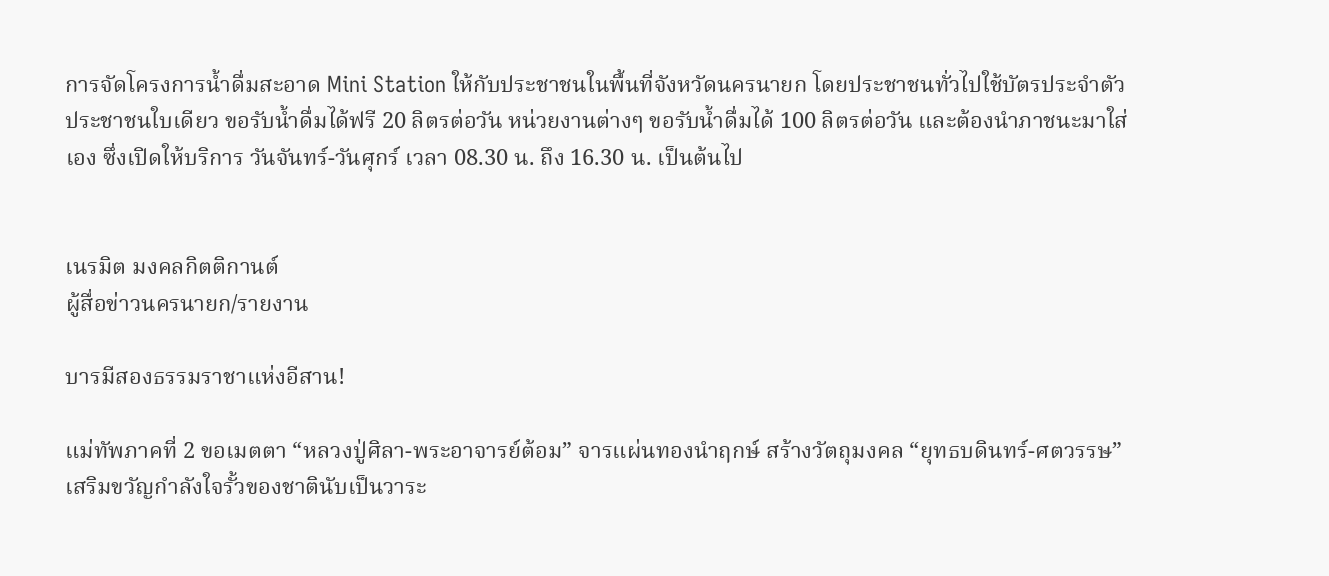การจัดโครงการน้ำดื่มสะอาด Mini Station ให้กับประชาชนในพื้นที่จังหวัดนครนายก โดยประชาชนทั่วไปใช้บัตรประจำตัวประชาชนใบเดียว ขอรับน้ำดื่มได้ฟรี 20 ลิตรต่อวัน หน่วยงานต่างๆ ขอรับน้ำดื่มได้ 100 ลิตรต่อวัน และต้องนำภาชนะมาใส่เอง ซึ่งเปิดให้บริการ วันจันทร์-วันศุกร์ เวลา 08.30 น. ถึง 16.30 น. เป็นต้นไป


เนรมิต มงคลกิตติกานต์
ผู้สื่อข่าวนครนายก/รายงาน

บารมีสองธรรมราชาแห่งอีสาน!

แม่ทัพภาคที่ 2 ขอเมตตา “หลวงปู่ศิลา-พระอาจารย์ต้อม” จารแผ่นทองนำฤกษ์ สร้างวัตถุมงคล “ยุทธบดินทร์-ศตวรรษ” เสริมขวัญกำลังใจรั้วของชาตินับเป็นวาระ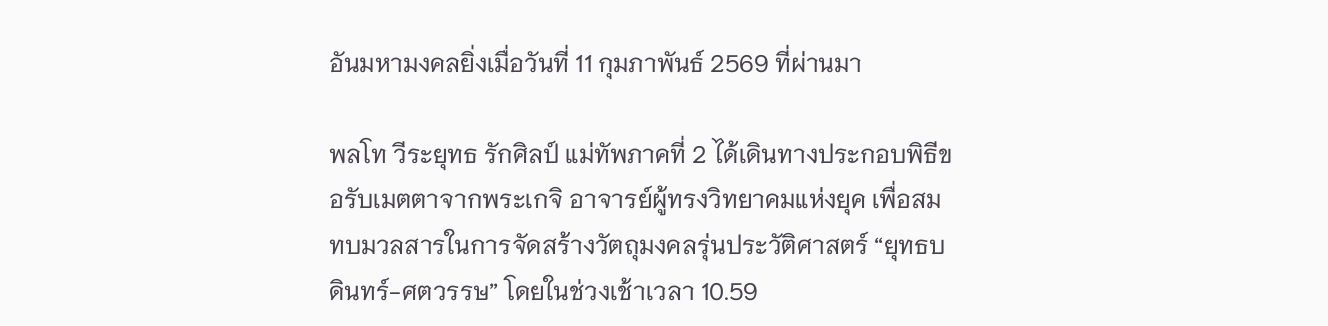อันมหามงคลยิ่งเมื่อวันที่ 11 กุมภาพันธ์ 2569 ที่ผ่านมา

พลโท วีระยุทธ รักศิลป์ แม่ทัพภาคที่ 2 ได้เดินทางประกอบพิธีขอรับเมตตาจากพระเกจิ อาจารย์ผู้ทรงวิทยาคมแห่งยุค เพื่อสมทบมวลสารในการจัดสร้างวัตถุมงคลรุ่นประวัติศาสตร์ “ยุทธบดินทร์-ศตวรรษ” โดยในช่วงเช้าเวลา 10.59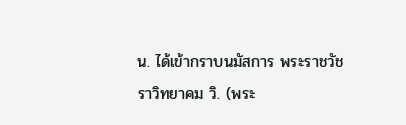น. ได้เข้ากราบนมัสการ พระราชวัชราวิทยาคม วิ. (พระ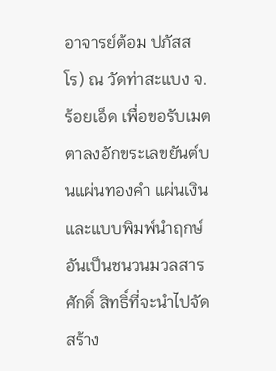อาจารย์ต้อม ปภัสสโร) ณ วัดท่าสะแบง จ.ร้อยเอ็ด เพื่อขอรับเมตตาลงอักขระเลขยันต์บนแผ่นทองคำ แผ่นเงิน และแบบพิมพ์นำฤกษ์ อันเป็นชนวนมวลสารศักดิ์ สิทธิ์ที่จะนำไปจัดสร้าง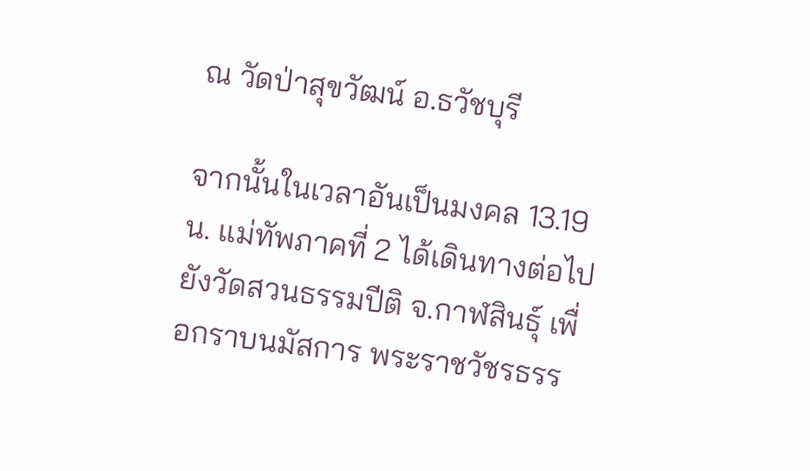ณ วัดป่าสุขวัฒน์ อ.ธวัชบุรี

จากนั้นในเวลาอันเป็นมงคล 13.19 น. แม่ทัพภาคที่ 2 ได้เดินทางต่อไปยังวัดสวนธรรมปีติ จ.กาฬสินธุ์ เพื่อกราบนมัสการ พระราชวัชรธรร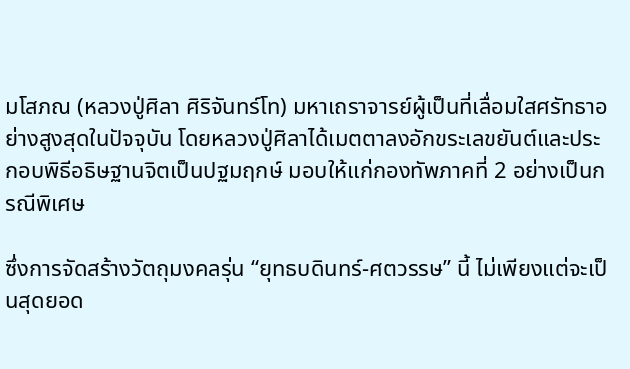มโสภณ (หลวงปู่ศิลา ศิริจันทร์โท) มหาเถราจารย์ผู้เป็นที่เลื่อมใสศรัทธาอย่างสูงสุดในปัจจุบัน โดยหลวงปู่ศิลาได้เมตตาลงอักขระเลขยันต์และประกอบพิธีอธิษฐานจิตเป็นปฐมฤกษ์ มอบให้แก่กองทัพภาคที่ 2 อย่างเป็นกรณีพิเศษ

ซึ่งการจัดสร้างวัตถุมงคลรุ่น “ยุทธบดินทร์-ศตวรรษ” นี้ ไม่เพียงแต่จะเป็นสุดยอด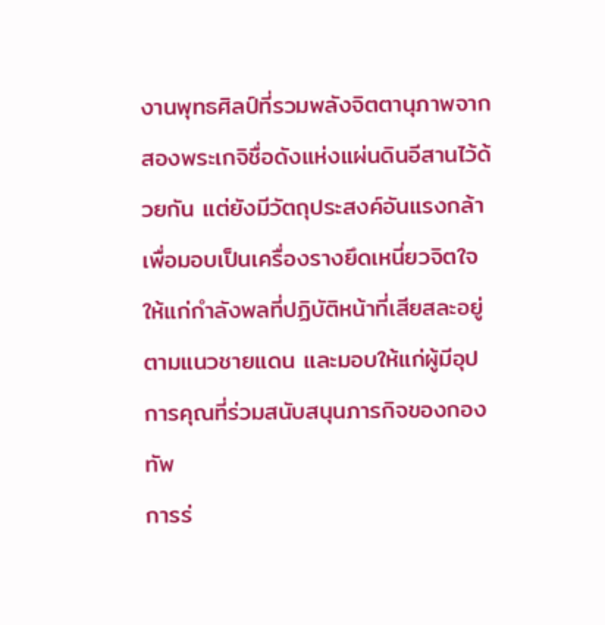งานพุทธศิลป์ที่รวมพลังจิตตานุภาพจากสองพระเกจิชื่อดังแห่งแผ่นดินอีสานไว้ด้วยกัน แต่ยังมีวัตถุประสงค์อันแรงกล้าเพื่อมอบเป็นเครื่องรางยึดเหนี่ยวจิตใจให้แก่กำลังพลที่ปฏิบัติหน้าที่เสียสละอยู่ตามแนวชายแดน และมอบให้แก่ผู้มีอุปการคุณที่ร่วมสนับสนุนภารกิจของกองทัพ
การร่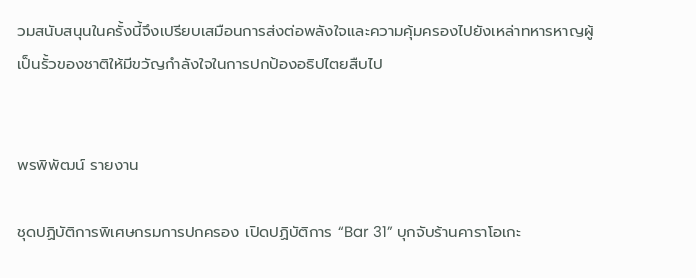วมสนับสนุนในครั้งนี้จึงเปรียบเสมือนการส่งต่อพลังใจและความคุ้มครองไปยังเหล่าทหารหาญผู้เป็นรั้วของชาติให้มีขวัญกำลังใจในการปกป้องอธิปไตยสืบไป


พรพิพัฒน์ รายงาน

ชุดปฏิบัติการพิเศษกรมการปกครอง เปิดปฏิบัติการ “Bar 31” บุกจับร้านคาราโอเกะ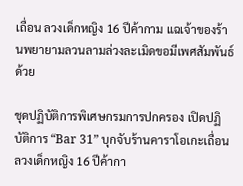เถื่อน ลวงเด็กหญิง 16 ปีค้ากาม แฉเจ้าของร้านพยายามลวนลามล่วงละเมิดขอมีเพศสัมพันธ์ด้วย

ชุดปฏิบัติการพิเศษกรมการปกครอง เปิดปฏิบัติการ “Bar 31” บุกจับร้านคาราโอเกะเถื่อน ลวงเด็กหญิง 16 ปีค้ากา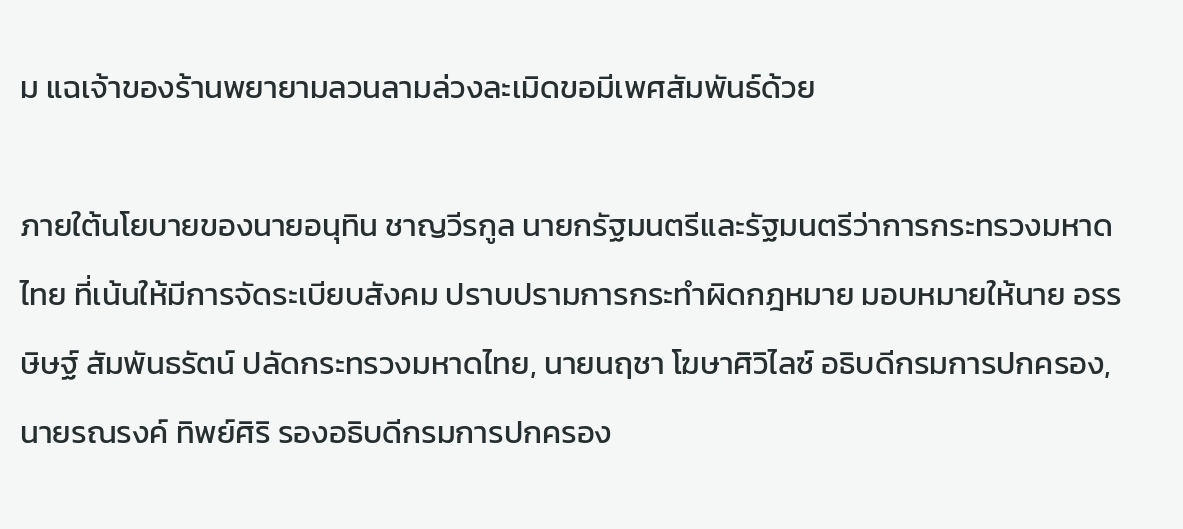ม แฉเจ้าของร้านพยายามลวนลามล่วงละเมิดขอมีเพศสัมพันธ์ด้วย

ภายใต้นโยบายของนายอนุทิน ชาญวีรกูล นายกรัฐมนตรีและรัฐมนตรีว่าการกระทรวงมหาด ไทย ที่เน้นให้มีการจัดระเบียบสังคม ปราบปรามการกระทำผิดกฎหมาย มอบหมายให้นาย อรรษิษฐ์ สัมพันธรัตน์ ปลัดกระทรวงมหาดไทย, นายนฤชา โฆษาศิวิไลซ์ อธิบดีกรมการปกครอง, นายรณรงค์ ทิพย์ศิริ รองอธิบดีกรมการปกครอง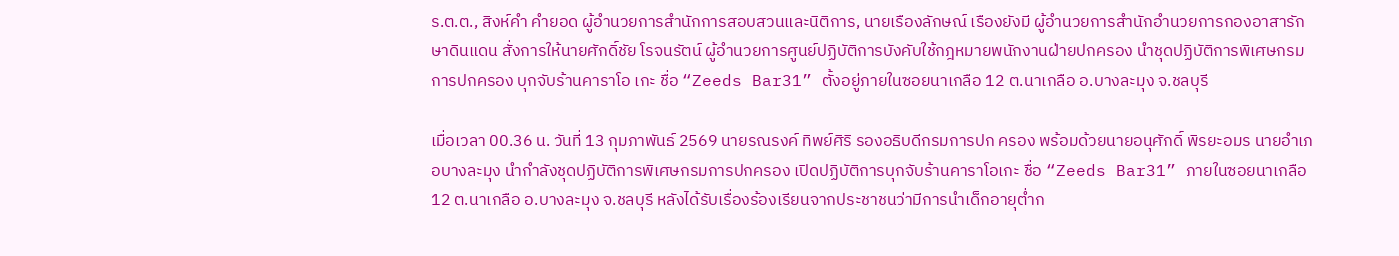ร.ต.ต., สิงห์คำ คำยอด ผู้อำนวยการสำนักการสอบสวนและนิติการ, นายเรืองลักษณ์ เรืองยังมี ผู้อำนวยการสํานักอํานวยการกองอาสารักษาดินแดน สั่งการให้นายศักดิ์ชัย โรจนรัตน์ ผู้อำนวยการศูนย์ปฏิบัติการบังคับใช้กฎหมายพนักงานฝ่ายปกครอง นำชุดปฏิบัติการพิเศษกรมการปกครอง บุกจับร้านคาราโอ เกะ ชื่อ “Zeeds Bar31” ตั้งอยู่ภายในซอยนาเกลือ 12 ต.นาเกลือ อ.บางละมุง จ.ชลบุรี

เมื่อเวลา 00.36 น. วันที่ 13 กุมภาพันธ์ 2569 นายรณรงค์ ทิพย์ศิริ รองอธิบดีกรมการปก ครอง พร้อมด้วยนายอนุศักดิ์ พิรยะอมร นายอำเภอบางละมุง นำกำลังชุดปฏิบัติการพิเศษกรมการปกครอง เปิดปฏิบัติการบุกจับร้านคาราโอเกะ ชื่อ “Zeeds Bar31” ภายในซอยนาเกลือ 12 ต.นาเกลือ อ.บางละมุง จ.ชลบุรี หลังได้รับเรื่องร้องเรียนจากประชาชนว่ามีการนำเด็กอายุต่ำก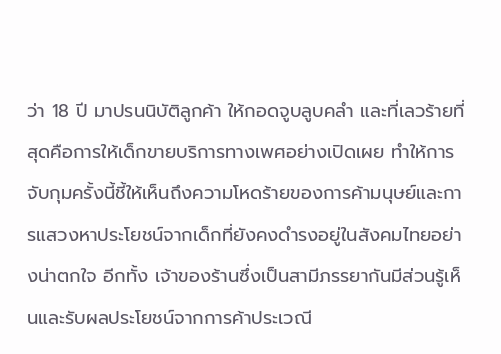ว่า 18 ปี มาปรนนิบัติลูกค้า ให้กอดจูบลูบคลำ และที่เลวร้ายที่สุดคือการให้เด็กขายบริการทางเพศอย่างเปิดเผย ทำให้การจับกุมครั้งนี้ชี้ให้เห็นถึงความโหดร้ายของการค้ามนุษย์และการแสวงหาประโยชน์จากเด็กที่ยังคงดำรงอยู่ในสังคมไทยอย่างน่าตกใจ อีกทั้ง เจ้าของร้านซึ่งเป็นสามีภรรยากันมีส่วนรู้เห็นและรับผลประโยชน์จากการค้าประเวณี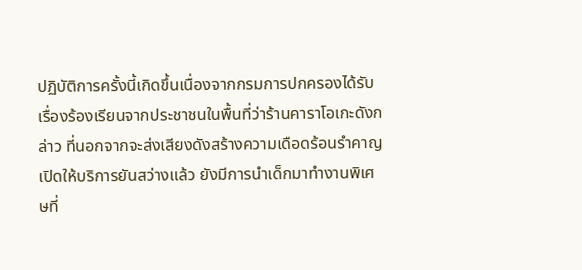ปฏิบัติการครั้งนี้เกิดขึ้นเนื่องจากกรมการปกครองได้รับเรื่องร้องเรียนจากประชาชนในพื้นที่ว่าร้านคาราโอเกะดังกล่าว ที่นอกจากจะส่งเสียงดังสร้างความเดือดร้อนรำคาญ เปิดให้บริการยันสว่างแล้ว ยังมีการนำเด็กมาทำงานพิเศษที่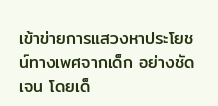เข้าข่ายการแสวงหาประโยชน์ทางเพศจากเด็ก อย่างชัดเจน โดยเด็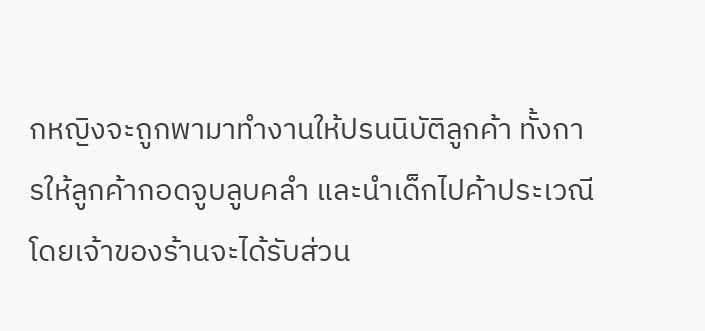กหญิงจะถูกพามาทำงานให้ปรนนิบัติลูกค้า ทั้งการให้ลูกค้ากอดจูบลูบคลำ และนำเด็กไปค้าประเวณี โดยเจ้าของร้านจะได้รับส่วน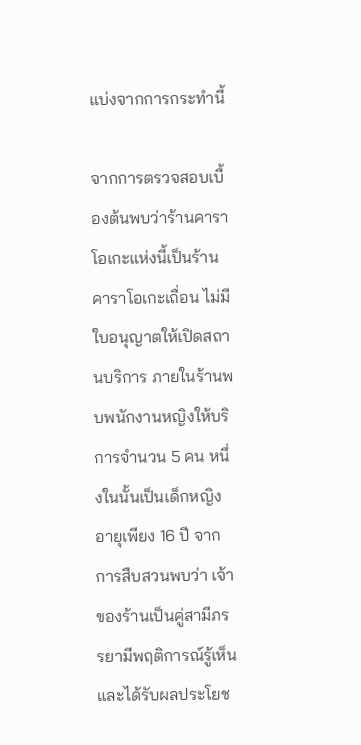แบ่งจากการกระทำนี้

จากการตรวจสอบเบื้องต้นพบว่าร้านคาราโอเกะแห่งนี้เป็นร้านคาราโอเกะเถื่อน ไม่มีใบอนุญาตให้เปิดสถานบริการ ภายในร้านพบพนักงานหญิงให้บริการจำนวน 5 คน หนึ่งในนั้นเป็นเด็กหญิงอายุเพียง 16 ปี จากการสืบสวนพบว่า เจ้าของร้านเป็นคู่สามีภรรยามีพฤติการณ์รู้เห็น และได้รับผลประโยช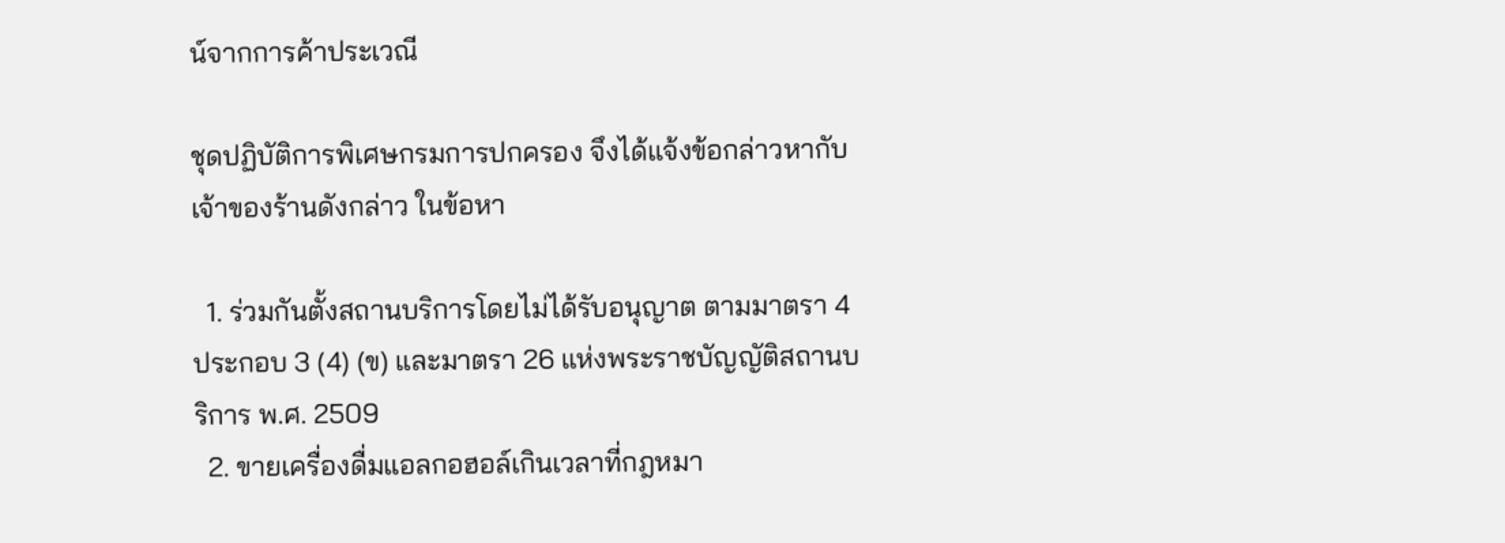น์จากการค้าประเวณี

ชุดปฏิบัติการพิเศษกรมการปกครอง จึงได้แจ้งข้อกล่าวหากับเจ้าของร้านดังกล่าว ในข้อหา

  1. ร่วมกันตั้งสถานบริการโดยไม่ได้รับอนุญาต ตามมาตรา 4 ประกอบ 3 (4) (ข) และมาตรา 26 แห่งพระราชบัญญัติสถานบริการ พ.ศ. 2509
  2. ขายเครื่องดื่มแอลกอฮอล์เกินเวลาที่กฎหมา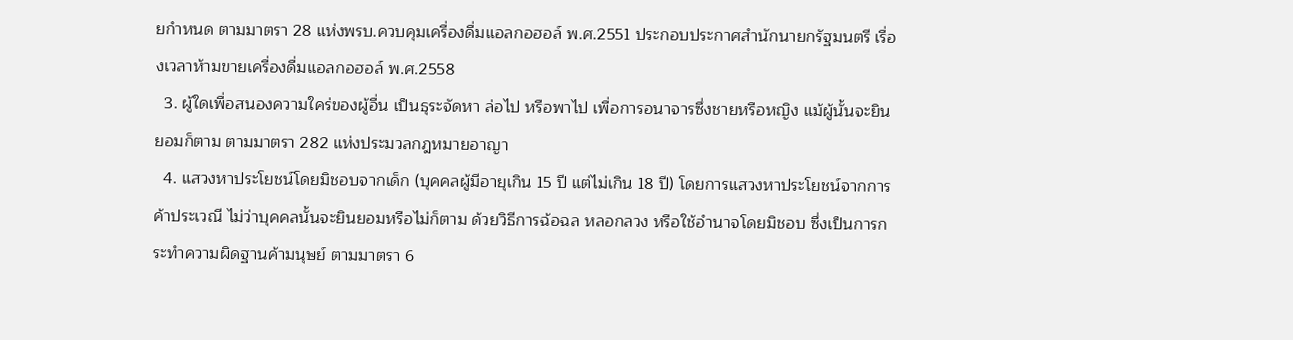ยกำหนด ตามมาตรา 28 แห่งพรบ.ควบคุมเครื่องดื่มแอลกอฮอล์ พ.ศ.2551 ประกอบประกาศสำนักนายกรัฐมนตรี เรื่องเวลาห้ามขายเครื่องดื่มแอลกอฮอล์ พ.ศ.2558
  3. ผู้ใดเพื่อสนองความใคร่ของผู้อื่น เป็นธุระจัดหา ล่อไป หรือพาไป เพื่อการอนาจารซึ่งชายหรือหญิง แม้ผู้นั้นจะยินยอมก็ตาม ตามมาตรา 282 แห่งประมวลกฎหมายอาญา
  4. แสวงหาประโยชน์โดยมิชอบจากเด็ก (บุคคลผู้มีอายุเกิน 15 ปี แต่ไม่เกิน 18 ปี) โดยการแสวงหาประโยชน์จากการค้าประเวณี ไม่ว่าบุคคลนั้นจะยินยอมหรือไม่ก็ตาม ด้วยวิธีการฉ้อฉล หลอกลวง หรือใช้อำนาจโดยมิชอบ ซึ่งเป็นการกระทำความผิดฐานค้ามนุษย์ ตามมาตรา 6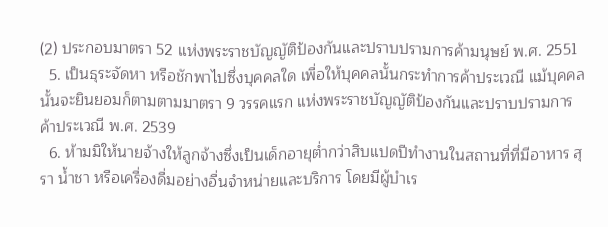(2) ประกอบมาตรา 52 แห่งพระราชบัญญัติป้องกันและปราบปรามการค้ามนุษย์ พ.ศ. 2551
  5. เป็นธุระจัดหา หรือชักพาไปซึ่งบุคคลใด เพื่อให้บุคคลนั้นกระทำการค้าประเวณี แม้บุคคลนั้นจะยินยอมก็ตามตามมาตรา 9 วรรคแรก แห่งพระราชบัญญัติป้องกันและปราบปรามการค้าประเวณี พ.ศ. 2539
  6. ห้ามมิให้นายจ้างให้ลูกจ้างซึ่งเป็นเด็กอายุต่ำกว่าสิบแปดปีทำงานในสถานที่ที่มีอาหาร สุรา น้ำชา หรือเครื่องดื่มอย่างอื่นจำหน่ายและบริการ โดยมีผู้บำเร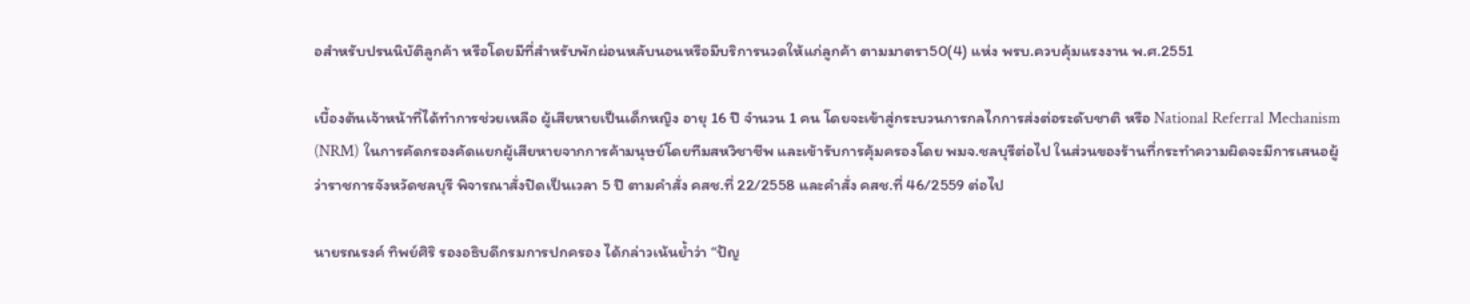อสำหรับปรนนิบัติลูกค้า หรือโดยมีที่สำหรับพักผ่อนหลับนอนหรือมีบริการนวดให้แก่ลูกค้า ตามมาตรา50(4) แห่ง พรบ.ควบคุ้มแรงงาน พ.ศ.2551

เบื้องต้นเจ้าหน้าที่ได้ทำการช่วยเหลือ ผู้เสียหายเป็นเด็กหญิง อายุ 16 ปี จำนวน 1 คน โดยจะเข้าสู่กระบวนการกลไกการส่งต่อระดับชาติ หรือ National Referral Mechanism (NRM) ในการคัดกรองคัดแยกผู้เสียหายจากการค้ามนุษย์โดยทีมสหวิชาชีพ และเข้ารับการคุ้มครองโดย พมจ.ชลบุรีต่อไป ในส่วนของร้านที่กระทำความผิดจะมีการเสนอผู้ว่าราชการจังหวัดชลบุรี พิจารณาสั่งปิดเป็นเวลา 5 ปี ตามคำสั่ง คสช.ที่ 22/2558 และคำสั่ง คสช.ที่ 46/2559 ต่อไป

นายรณรงค์ ทิพย์ศิริ รองอธิบดีกรมการปกครอง ได้กล่าวเน้นย้ำว่า “ปัญ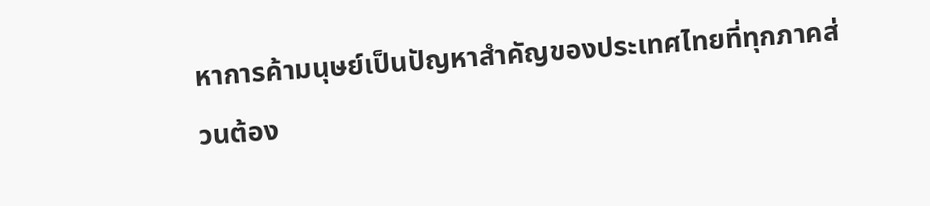หาการค้ามนุษย์เป็นปัญหาสำคัญของประเทศไทยที่ทุกภาคส่วนต้อง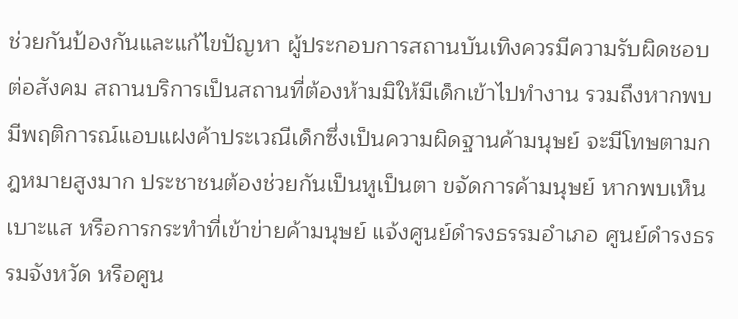ช่วยกันป้องกันและแก้ไขปัญหา ผู้ประกอบการสถานบันเทิงควรมีความรับผิดชอบต่อสังคม สถานบริการเป็นสถานที่ต้องห้ามมิให้มีเด็กเข้าไปทำงาน รวมถึงหากพบมีพฤติการณ์แอบแฝงค้าประเวณีเด็กซึ่งเป็นความผิดฐานค้ามนุษย์ จะมีโทษตามกฎหมายสูงมาก ประชาชนต้องช่วยกันเป็นหูเป็นตา ขจัดการค้ามนุษย์ หากพบเห็นเบาะแส หรือการกระทำที่เข้าข่ายค้ามนุษย์ แจ้งศูนย์ดำรงธรรมอำเภอ ศูนย์ดำรงธรรมจังหวัด หรือศูน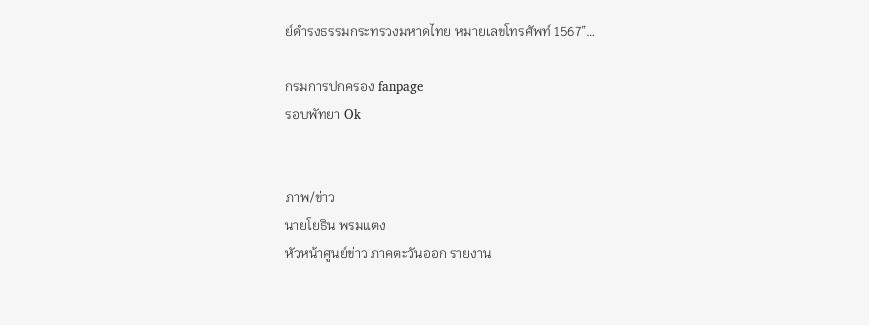ย์ดำรงธรรมกระทรวงมหาดไทย หมายเลขโทรศัพท์ 1567”…

กรมการปกครอง fanpage
รอบพัทยา Ok


ภาพ/ข่าว
นายโยธิน พรมแตง
หัวหน้าศูนย์ข่าว ภาคตะวันออก รายงาน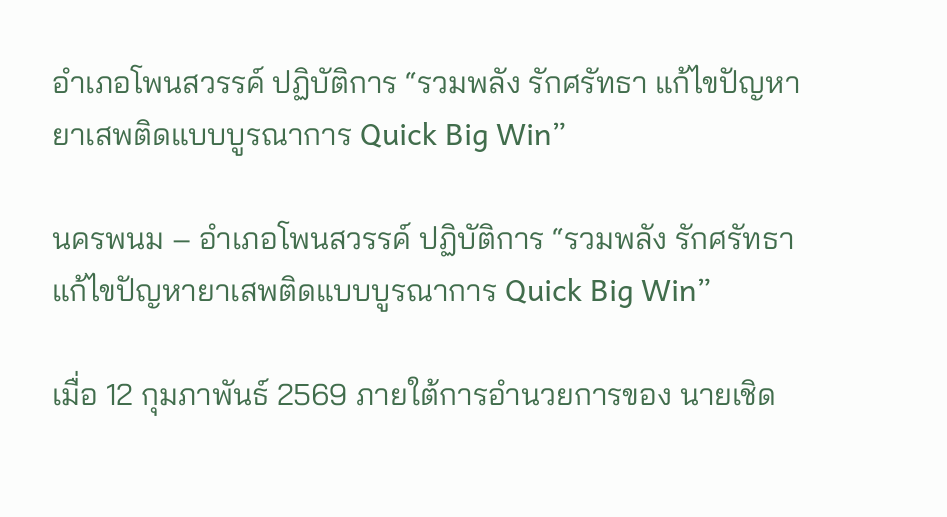อำเภอโพนสวรรค์ ปฏิบัติการ “รวมพลัง รักศรัทธา แก้ไขปัญหายาเสพติดแบบบูรณาการ Quick Big Win”

นครพนม – อำเภอโพนสวรรค์ ปฏิบัติการ “รวมพลัง รักศรัทธา แก้ไขปัญหายาเสพติดแบบบูรณาการ Quick Big Win”

เมื่อ 12 กุมภาพันธ์ 2569 ภายใต้การอำนวยการของ นายเชิด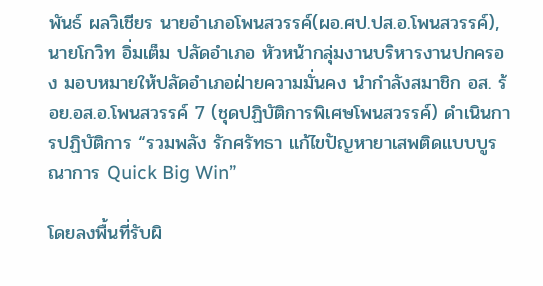พันธ์ ผลวิเชียร นายอำเภอโพนสวรรค์(ผอ.ศป.ปส.อ.โพนสวรรค์), นายโกวิท อิ่มเต็ม ปลัดอำเภอ หัวหน้ากลุ่มงานบริหารงานปกครอง มอบหมายให้ปลัดอำเภอฝ่ายความมั่นคง นำกำลังสมาชิก อส. ร้อย.อส.อ.โพนสวรรค์ 7 (ชุดปฏิบัติการพิเศษโพนสวรรค์) ดำเนินการปฏิบัติการ “รวมพลัง รักศรัทธา แก้ไขปัญหายาเสพติดแบบบูรณาการ Quick Big Win”

โดยลงพื้นที่รับผิ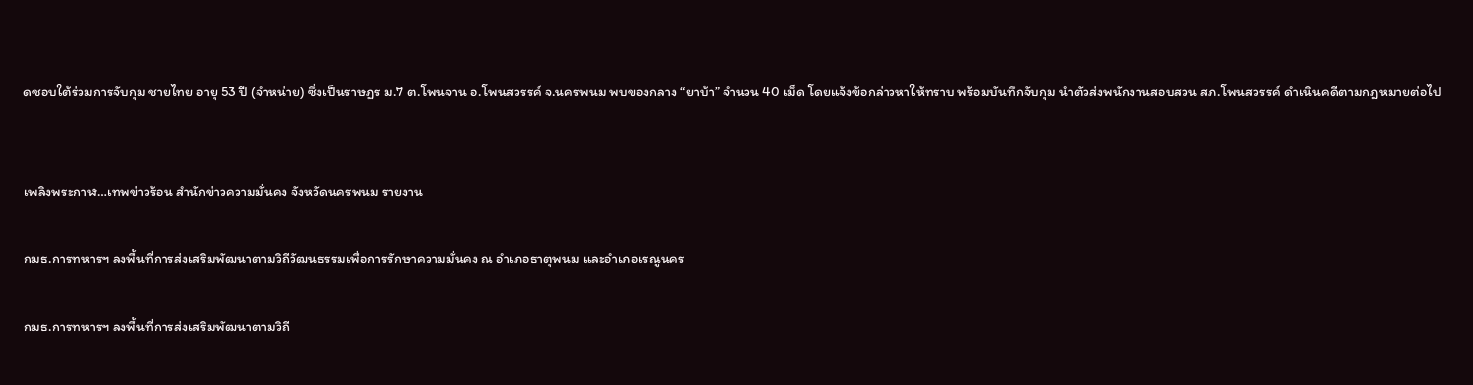ดชอบใต้ร่วมการจับกุม ชายไทย อายุ 53 ปี (จำหน่าย) ซึ่งเป็นราษฏร ม.7 ต.โพนจาน อ.โพนสวรรค์ จ.นครพนม พบของกลาง “ยาบ้า” จำนวน 40 เม็ด โดยแจ้งข้อกล่าวหาให้ทราบ พร้อมบันทึกจับกุม นำตัวส่งพนักงานสอบสวน สภ.โพนสวรรค์ ดำเนินคดีตามกฎหมายต่อไป


เพลิงพระกาฬ…เทพข่าวร้อน สำนักข่าวความมั่นคง จังหวัดนครพนม รายงาน

กมธ.การทหารฯ ลงพื้นที่การส่งเสริมพัฒนาตามวิถีวัฒนธรรมเพื่อการรักษาความมั่นคง ณ อำเภอธาตุพนม และอำเภอเรณูนคร

กมธ.การทหารฯ ลงพื้นที่การส่งเสริมพัฒนาตามวิถี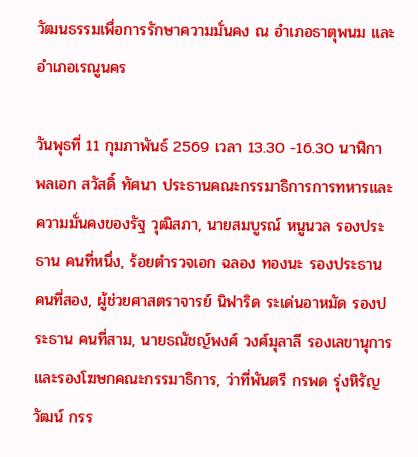วัฒนธรรมเพื่อการรักษาความมั่นคง ณ อำเภอธาตุพนม และอำเภอเรณูนคร

วันพุธที่ 11 กุมภาพันธ์ 2569 เวลา 13.30 -16.30 นาฬิกา พลเอก สวัสดิ์ ทัศนา ประธานคณะกรรมาธิการการทหารและความมั่นคงของรัฐ วุฒิสภา, นายสมบูรณ์ หนูนวล รองประธาน คนที่หนึ่ง, ร้อยตำรวจเอก ฉลอง ทองนะ รองประธาน คนที่สอง, ผู้ช่วยศาสตราจารย์ นิฟาริด ระเด่นอาหมัด รองประธาน คนที่สาม, นายธณัชญ์พงศ์ วงศ์มุลาลี รองเลขานุการและรองโฆษกคณะกรรมาธิการ, ว่าที่พันตรี กรพด รุ่งหิรัญวัฒน์ กรร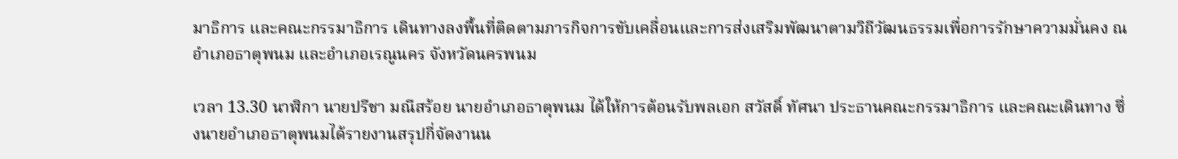มาธิการ และคณะกรรมาธิการ เดินทางลงพื้นที่ติดตามภารกิจการขับเคลื่อนและการส่งเสริมพัฒนาตามวิถีวัฒนธรรมเพื่อการรักษาความมั่นคง ณ อำเภอธาตุพนม และอำเภอเรณูนคร จังหวัดนครพนม

เวลา 13.30 นาฬิกา นายปรีชา มณีสร้อย นายอำเภอธาตุพนม ได้ให้การต้อนรับพลเอก สวัสดิ์ ทัศนา ประธานคณะกรรมาธิการ และคณะเดินทาง ซึ่งนายอำเภอธาตุพนมได้รายงานสรุปกี่จัดงานน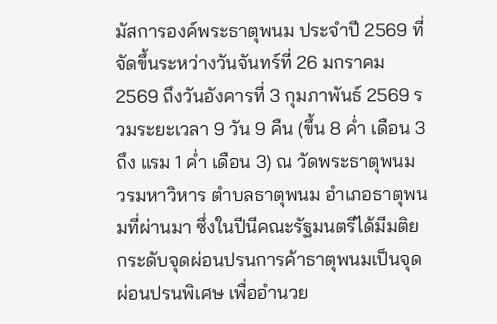มัสการองค์พระธาตุพนม ประจำปี 2569 ที่จัดขึ้นระหว่างวันจันทร์ที่ 26 มกราคม 2569 ถึงวันอังคารที่ 3 กุมภาพันธ์ 2569 รวมระยะเวลา 9 วัน 9 คืน (ขึ้น 8 ค่ำ เดือน 3 ถึง แรม 1 ค่ำ เดือน 3) ณ วัดพระธาตุพนม วรมหาวิหาร ตำบลธาตุพนม อำเภอธาตุพนมที่ผ่านมา ซึ่งในปีนีคณะรัฐมนตรีได้มีมติยกระดับจุดผ่อนปรนการค้าธาตุพนมเป็นจุดผ่อนปรนพิเศษ เพื่ออำนวย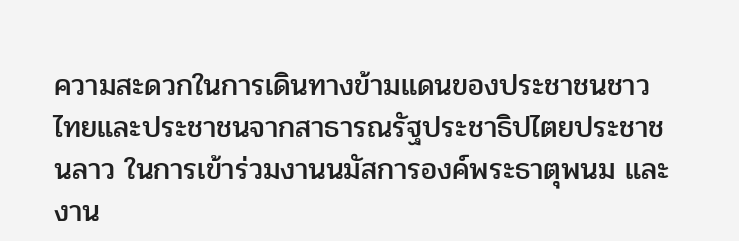ความสะดวกในการเดินทางข้ามแดนของประชาชนชาวไทยและประชาชนจากสาธารณรัฐประชาธิปไตยประชาชนลาว ในการเข้าร่วมงานนมัสการองค์พระธาตุพนม และงาน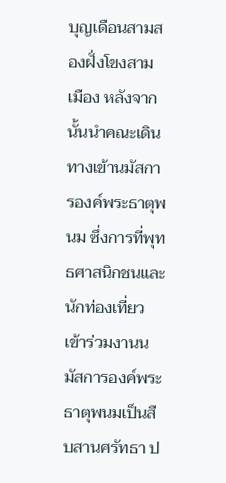บุญเดือนสามสองฝั่งโขงสามเมือง หลังจากนั้นนำคณะเดินทางเข้านมัสการองค์พระธาตุพนม ซึ่งการที่พุทธศาสนิกชนและนักท่องเที่ยวเข้าร่วมงานนมัสการองค์พระธาตุพนมเป็นสืบสานศรัทธา ป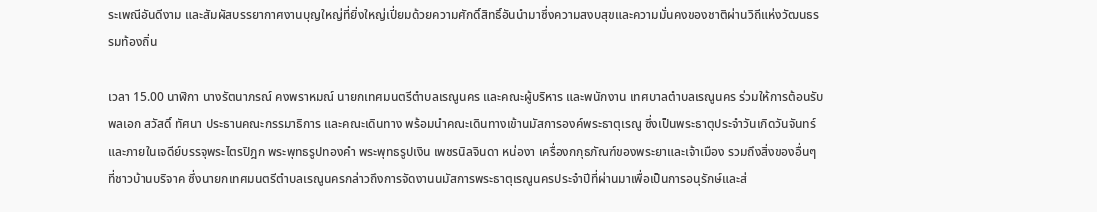ระเพณีอันดีงาม และสัมผัสบรรยากาศงานบุญใหญ่ที่ยิ่งใหญ่เปี่ยมด้วยความศักดิ์สิทธิ์อันนำมาซึ่งความสงบสุขและความมั่นคงของชาติผ่านวิถีแห่งวัฒนธรรมท้องถิ่น

เวลา 15.00 นาฬิกา นางรัตนาภรณ์ คงพราหมณ์ นายกเทศมนตรีตำบลเรณูนคร และคณะผู้บริหาร และพนักงาน เทศบาลตำบลเรณูนคร ร่วมให้การต้อนรับพลเอก สวัสดิ์ ทัศนา ประธานคณะกรรมาธิการ และคณะเดินทาง พร้อมนำคณะเดินทางเข้านมัสการองค์พระธาตุเรณู ซึ่งเป็นพระธาตุประจำวันเกิดวันจันทร์ และภายในเจดีย์บรรจุพระไตรปิฎก พระพุทธรูปทองคำ พระพุทธรูปเงิน เพชรนิลจินดา หน่องา เครื่องกกุธภัณฑ์ของพระยาและเจ้าเมือง รวมถึงสิ่งของอื่นๆ ที่ชาวบ้านบริจาค ซึ่งนายกเทศมนตรีตำบลเรณูนครกล่าวถึงการจัดงานนมัสการพระธาตุเรณูนครประจำปีที่ผ่านมาเพื่อเป็นการอนุรักษ์และส่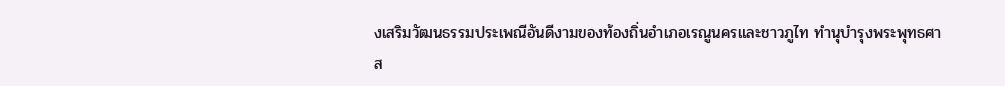งเสริมวัฒนธรรมประเพณีอันดีงามของท้องถิ่นอำเภอเรณูนครและชาวภูไท ทำนุบำรุงพระพุทธศาส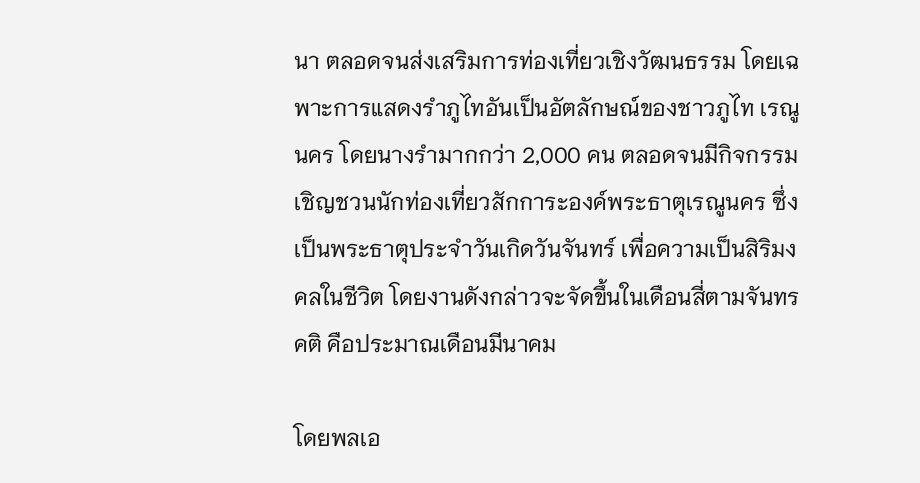นา ตลอดจนส่งเสริมการท่องเที่ยวเชิงวัฒนธรรม โดยเฉพาะการแสดงรำภูไทอันเป็นอัตลักษณ์ของชาวภูไท เรณูนคร โดยนางรำมากกว่า 2,000 คน ตลอดจนมีกิจกรรมเชิญชวนนักท่องเที่ยวสักการะองค์พระธาตุเรณูนคร ซึ่งเป็นพระธาตุประจำวันเกิดวันจันทร์ เพื่อความเป็นสิริมงคลในชีวิต โดยงานดังกล่าวจะจัดขึ้นในเดือนสี่ตามจันทรคติ คือประมาณเดือนมีนาคม

โดยพลเอ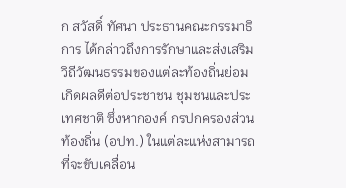ก สวัสดิ์ ทัศนา ประธานคณะกรรมาธิการ ได้กล่าวถึงการรักษาและส่งเสริมวิถีวัฒนธรรมของแต่ละท้องถิ่นย่อมเกิดผลดีต่อประชาชน ชุมชนและประเทศชาติ ซึ่งหากองค์ กรปกครองส่วนท้องถิ่น (อปท.) ในแต่ละแห่งสามารถที่จะขับเคลื่อน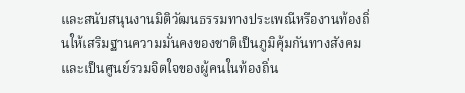และสนับสนุนงานมิติวัฒนธรรมทางประเพณีหรืองานท้องถิ่นให้เสริมฐานความมั่นคงของชาติเป็นภูมิคุ้มกันทางสังคมและเป็นศูนย์รวมจิตใจของผู้คนในท้องถิ่น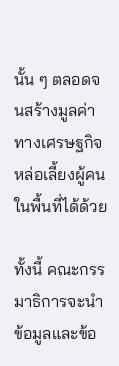นั้น ๆ ตลอดจนสร้างมูลค่าทางเศรษฐกิจหล่อเลี้ยงผู้คนในพื้นที่ได้ด้วย

ทั้งนี้ คณะกรรมาธิการจะนำข้อมูลและข้อ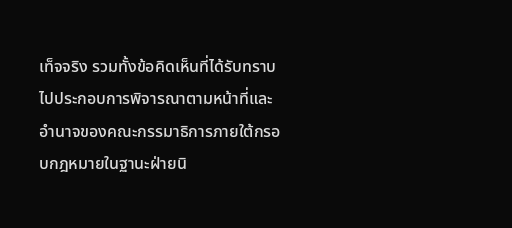เท็จจริง รวมทั้งข้อคิดเห็นที่ได้รับทราบไปประกอบการพิจารณาตามหน้าที่และอำนาจของคณะกรรมาธิการภายใต้กรอบกฎหมายในฐานะฝ่ายนิ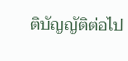ติบัญญัติต่อไป